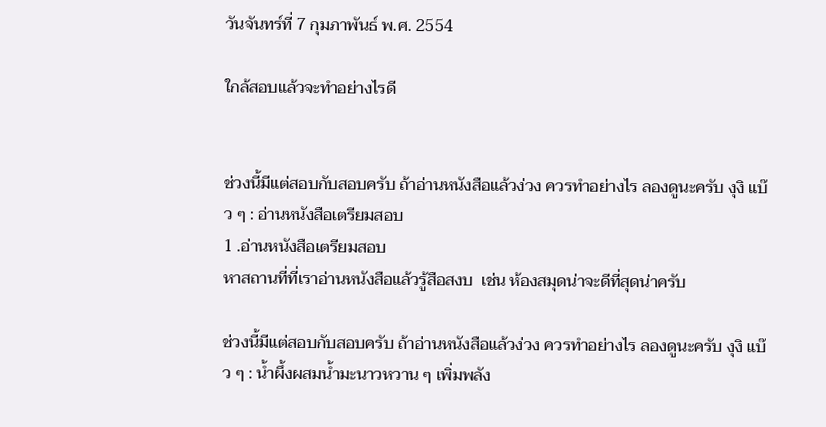วันจันทร์ที่ 7 กุมภาพันธ์ พ.ศ. 2554

ใกล้สอบแล้วจะทำอย่างไรดี


ช่วงนี้มีแต่สอบกับสอบครับ ถ้าอ่านหนังสือแล้วง่วง ควรทำอย่างไร ลองดูนะครับ งุงิ แบ๊ว ๆ : อ่านหนังสือเตรียมสอบ
1 .อ่านหนังสือเตรียมสอบ
หาสถานที่ที่เราอ่านหนังสือแล้วรู้สือสงบ  เช่น ห้องสมุดน่าจะดีที่สุดน่าครับ

ช่วงนี้มีแต่สอบกับสอบครับ ถ้าอ่านหนังสือแล้วง่วง ควรทำอย่างไร ลองดูนะครับ งุงิ แบ๊ว ๆ : น้ำผึ้งผสมน้ำมะนาวหวาน ๆ เพิ่มพลัง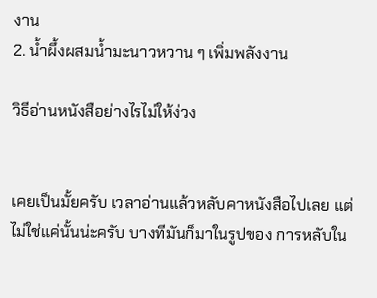งาน
2. น้ำผึ้งผสมน้ำมะนาวหวาน ๆ เพิ่มพลังงาน

วิธีอ่านหนังสือย่างไรไม่ให้ง่วง


เคยเป็นมั้ยครับ เวลาอ่านแล้วหลับคาหนังสือไปเลย แต่ไม่ใช่แค่นั้นน่ะครับ บางทีมันก็มาในรูปของ การหลับใน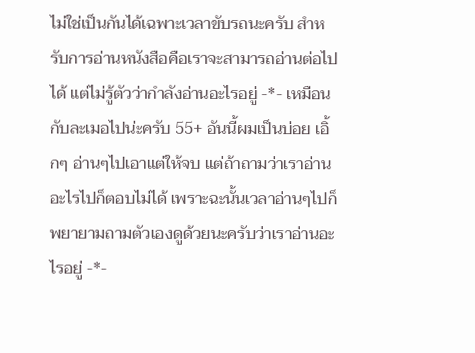ไม่ใช่เป็นกันได้เฉพาะเวลาขับรถนะครับ สำหรับการอ่านหนังสือคือเราจะสามารถอ่านต่อไปได้ แต่ไม่รู้ตัวว่ากำลังอ่านอะไรอยู่ -*- เหมือนกับละเมอไปน่ะครับ 55+ อันนี้ผมเป็นบ่อย เอิ้กๆ อ่านๆไปเอาแต่ให้จบ แต่ถ้าถามว่าเราอ่านอะไรไปก็ตอบไม่ได้ เพราะฉะนั้นเวลาอ่านๆไปก็พยายามถามตัวเองดูด้วยนะครับว่าเราอ่านอะไรอยู่ -*-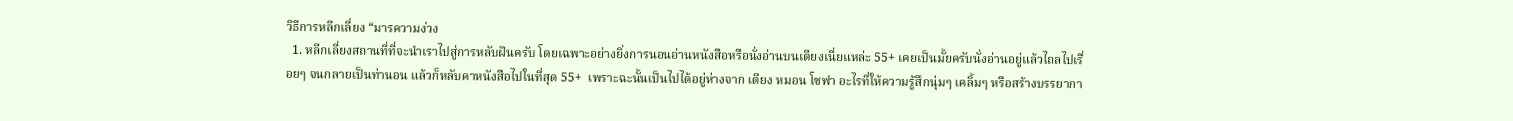วิธีการหลีกเลี่ยง “มารความง่วง
  1. หลีกเลี่ยงสถานที่ที่จะนำเราไปสู่การหลับฝันครับ โดยเฉพาะอย่างยิ่งการนอนอ่านหนังสือหรือนั่งอ่านบนเตียงเนี่ยแหล่ะ 55+ เคยเป็นมั้ยครับนั่งอ่านอยู่แล้วไถลไปเรื่อยๆ จนกลายเป็นท่านอน แล้วก็หลับคาหนังสือไปในที่สุด 55+  เพราะฉะนั้นเป็นไปได้อยู่ห่างจาก เตียง หมอน โซฟา อะไรที่ให้ความรู้สึกนุ่มๆ เคลิ้มๆ หรือสร้างบรรยากา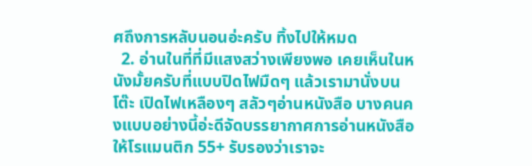ศถึงการหลับนอนอ่ะครับ ทิ้งไปให้หมด
  2. อ่านในที่ที่มีแสงสว่างเพียงพอ เคยเห็นในหนังมั้ยครับที่แบบปิดไฟมืดๆ แล้วเรามานั่งบนโต๊ะ เปิดไฟเหลืองๆ สลัวๆอ่านหนังสือ บางคนคงแบบอย่างนี้อ่ะดีจัดบรรยากาศการอ่านหนังสือให้โรแมนติก 55+ รับรองว่าเราจะ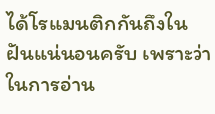ได้โรแมนติกกันถึงในฝันแน่นอนครับ เพราะว่าในการอ่าน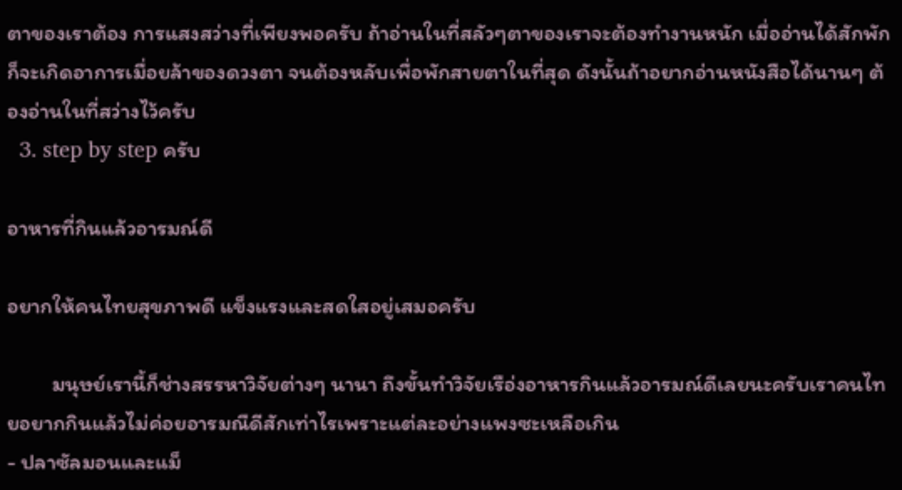ตาของเราต้อง การแสงสว่างที่เพียงพอครับ ถ้าอ่านในที่สลัวๆตาของเราจะต้องทำงานหนัก เมื่ออ่านได้สักพักก็จะเกิดอาการเมื่อยล้าของดวงตา จนต้องหลับเพื่อพักสายตาในที่สุด ดังนั้นถ้าอยากอ่านหนังสือได้นานๆ ต้องอ่านในที่สว่างไว้ครับ
  3. step by step ครับ

อาหารที่กินแล้วอารมณ์ดี

อยากให้คนไทยสุขภาพดี แข็งแรงและสดใสอยู่เสมอครับ

         มนุษย์เรานี้ก็ช่างสรรหาวิจัยต่างๆ นานา ถึงขั้นทำวิจัยเรือ่งอาหารกินแล้วอารมณ์ดีเลยนะครับเราคนไทยอยากกินแล้วไม่ค่อยอารมณืดีสักเท่าไรเพราะแต่ละอย่างแพงซะเหลือเกิน
- ปลาซัลมอนและแม็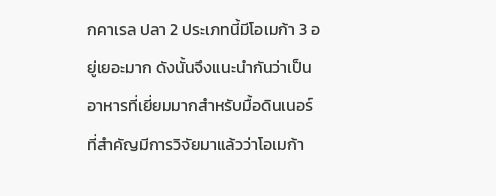กคาเรล ปลา 2 ประเภทนี้มีโอเมก้า 3 อยู่เยอะมาก ดังนั้นจึงแนะนำกันว่าเป็นอาหารที่เยี่ยมมากสำหรับมื้อดินเนอร์ ที่สำคัญมีการวิจัยมาแล้วว่าโอเมก้า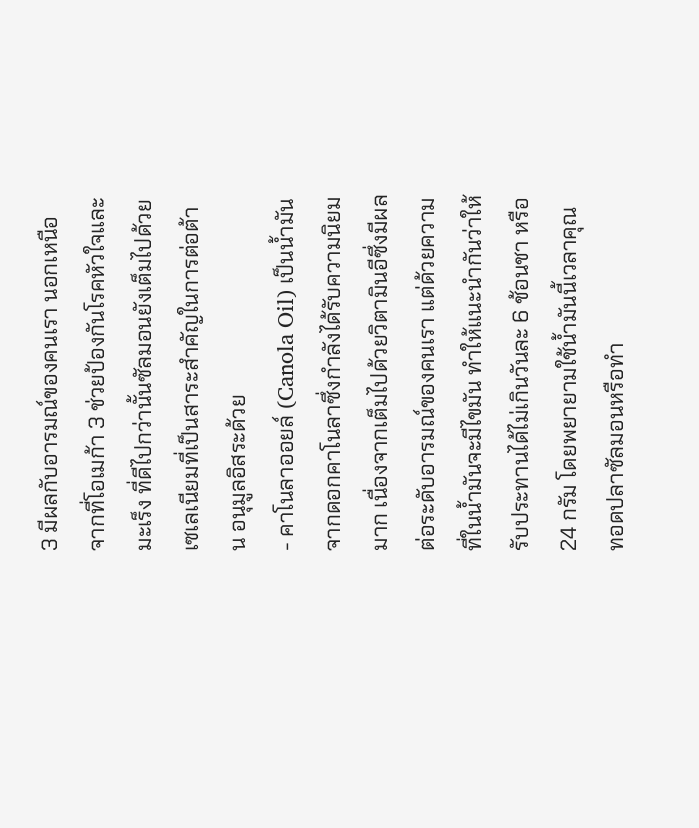3 มีผลกับอารมณ์ของคนเรา นอกเหนือจากที่โอเมก้า 3 ช่วยป้องกันโรคหัวใจและมะเร็ง ที่ดีไปกว่านั้นซัลมอนยังเต็มไปด้วยเซเลเนียมที่เป็นสาระสำคัญในการต่อต้าน อนุมูลอิสระด้วย
- คาโนลาออยล์ (Canola Oil) เป็นน้ำมันจากดอกคาโนลาซึ่งกำลังได้รับความนิยมมาก เนื่องจากเต็มไปด้วยวิตามินอีซึ่งมีผลต่อระดับอารมณ์ของคนเรา แต่ด้วยความที่ในน้ำมันจะมีไขมัน ทำให้แนะนำกันว่าให้รับประทานได้ไม่เกินวันละ 6 ช้อนชา หรือ 24 กรัม โดยพยายามใช้น้ำมันนี้เวลาคุณทอดปลาซัลมอนหรือทำ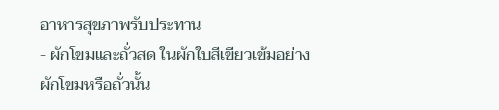อาหารสุขภาพรับประทาน
- ผักโขมและถั่วสด ในผักใบสีเขียวเข้มอย่างผักโขมหรือถั่วนั้น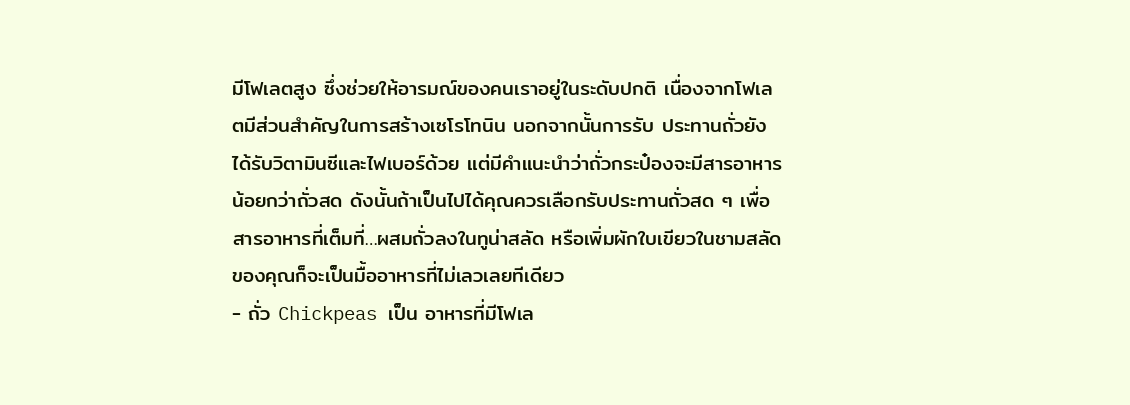มีโฟเลตสูง ซึ่งช่วยให้อารมณ์ของคนเราอยู่ในระดับปกติ เนื่องจากโฟเลตมีส่วนสำคัญในการสร้างเซโรโทนิน นอกจากนั้นการรับ ประทานถั่วยังได้รับวิตามินซีและไฟเบอร์ด้วย แต่มีคำแนะนำว่าถั่วกระป๋องจะมีสารอาหารน้อยกว่าถั่วสด ดังนั้นถ้าเป็นไปได้คุณควรเลือกรับประทานถั่วสด ๆ เพื่อสารอาหารที่เต็มที่…ผสมถั่วลงในทูน่าสลัด หรือเพิ่มผักใบเขียวในชามสลัดของคุณก็จะเป็นมื้ออาหารที่ไม่เลวเลยทีเดียว
- ถั่ว Chickpeas เป็น อาหารที่มีโฟเล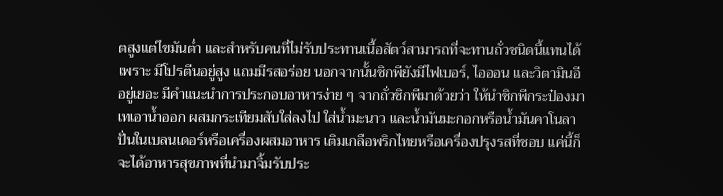ตสูงแต่ไขมันต่ำ และสำหรับคนที่ไม่รับประทานเนื้อสัตว์สามารถที่จะทานถั่วชนิดนี้แทนได้ เพราะ มีโปรตีนอยู่สูง แถมมีรสอร่อย นอกจากนั้นชิกพียังมีไฟเบอร์, ไอออน และวิตามินอีอยู่เยอะ มีคำแนะนำการประกอบอาหารง่าย ๆ จากถั่วชิกพีมาด้วยว่า ให้นำชิกพีกระป๋องมาเทเอาน้ำออก ผสมกระเทียมสับใส่ลงไป ใส่น้ำมะนาว และน้ำมันมะกอกหรือน้ำมันคาโนลา ปั่นในเบลนเดอร์หรือเครื่องผสมอาหาร เติมเกลือพริกไทยหรือเครื่องปรุงรสที่ชอบ แค่นี้ก็จะได้อาหารสุขภาพที่นำมาจิ้มรับประ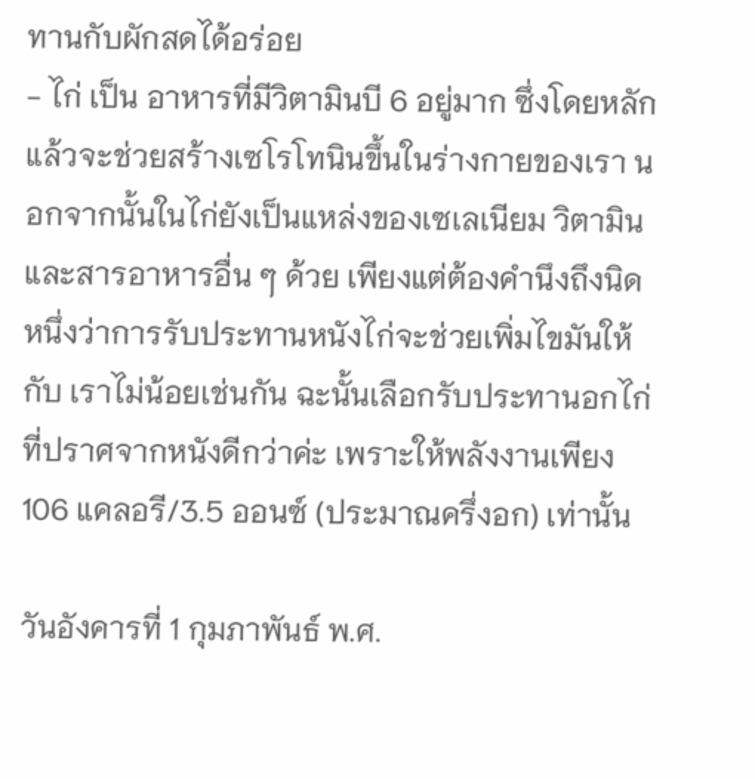ทานกับผักสดได้อร่อย
- ไก่ เป็น อาหารที่มีวิตามินบี 6 อยู่มาก ซึ่งโดยหลักแล้วจะช่วยสร้างเซโรโทนินขึ้นในร่างกายของเรา นอกจากนั้นในไก่ยังเป็นแหล่งของเซเลเนียม วิตามินและสารอาหารอื่น ๆ ด้วย เพียงแต่ต้องคำนึงถึงนิดหนึ่งว่าการรับประทานหนังไก่จะช่วยเพิ่มไขมันให้กับ เราไม่น้อยเช่นกัน ฉะนั้นเลือกรับประทานอกไก่ที่ปราศจากหนังดีกว่าค่ะ เพราะให้พลังงานเพียง 106 แคลอรี/3.5 ออนซ์ (ประมาณครึ่งอก) เท่านั้น

วันอังคารที่ 1 กุมภาพันธ์ พ.ศ.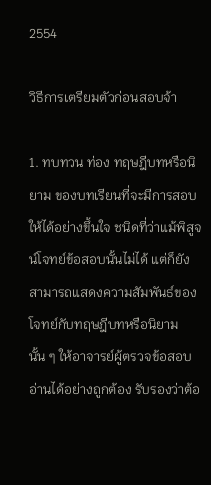2554

วิธีการเตรียมตัวก่อนสอบจ้า

1. ทบทวน ท่อง ทฤษฎีบทหรือนิยาม ของบทเรียนที่จะมีการสอบให้ได้อย่างขึ้นใจ ชนิดที่ว่าแม้พิสูจน์โจทย์ข้อสอบนั้นไม่ได้ แต่ก็ยังสามารถแสดงความสัมพันธ์ของโจทย์กับทฤษฎีบทหรือนิยามนั้น ๆ ให้อาจารย์ผู้ตรวจข้อสอบอ่านได้อย่างถูกต้อง รับรองว่าต้อ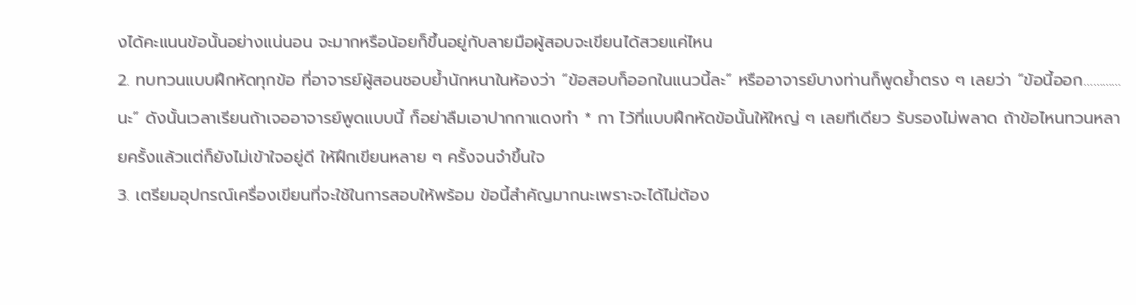งได้คะแนนข้อนั้นอย่างแน่นอน จะมากหรือน้อยก็ขึ้นอยู่กับลายมือผู้สอบจะเขียนได้สวยแค่ไหน
2. ทบทวนแบบฝึกหัดทุกข้อ ที่อาจารย์ผู้สอนชอบย้ำนักหนาในห้องว่า “ข้อสอบก็ออกในแนวนี้ละ” หรืออาจารย์บางท่านก็พูดย้ำตรง ๆ เลยว่า “ข้อนี้ออก…………นะ” ดังนั้นเวลาเรียนถ้าเจออาจารย์พูดแบบนี้ ก็อย่าลืมเอาปากกาแดงทำ * กา ไว้ที่แบบฝึกหัดข้อนั้นให้ใหญ่ ๆ เลยทีเดียว รับรองไม่พลาด ถ้าข้อไหนทวนหลายครั้งแล้วแต่ก็ยังไม่เข้าใจอยู่ดี ให้ฝึกเขียนหลาย ๆ ครั้งจนจำขึ้นใจ
3. เตรียมอุปกรณ์เครื่องเขียนที่จะใช้ในการสอบให้พร้อม ข้อนี้สำคัญมากนะเพราะจะได้ไม่ต้อง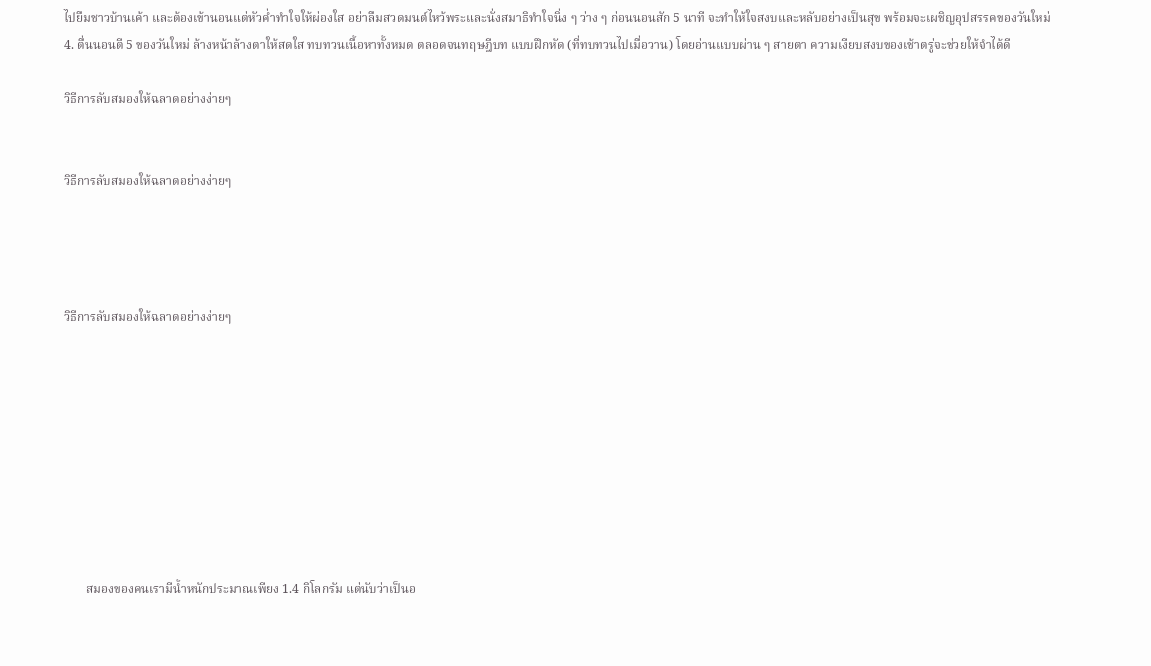ไปยืมชาวบ้านเค้า และต้องเข้านอนแต่หัวค่ำทำใจให้ผ่องใส อย่าลืมสวดมนต์ไหว้พระและนั่งสมาธิทำใจนิ่ง ๆ ว่าง ๆ ก่อนนอนสัก 5 นาที จะทำให้ใจสงบและหลับอย่างเป็นสุข พร้อมจะเผชิญอุปสรรคของวันใหม่
4. ตื่นนอนตี 5 ของวันใหม่ ล้างหน้าล้างตาให้สดใส ทบทวนเนื้อหาทั้งหมด ตลอดจนทฤษฎีบท แบบฝึกหัด (ที่ทบทวนไปเมื่อวาน) โดยอ่านแบบผ่าน ๆ สายตา ความเงียบสงบของเช้าตรู่จะช่วยให้จำได้ดี

วิธีการลับสมองให้ฉลาดอย่างง่ายๆ


วิธีการลับสมองให้ฉลาดอย่างง่ายๆ




วิธีการลับสมองให้ฉลาดอย่างง่ายๆ









       สมองของคนเรามีน้ำหนักประมาณเพียง 1.4 กิโลกรัม แต่นับว่าเป็นอ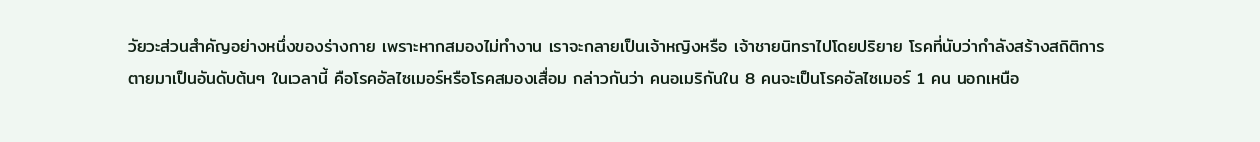วัยวะส่วนสำคัญอย่างหนึ่งของร่างกาย เพราะหากสมองไม่ทำงาน เราจะกลายเป็นเจ้าหญิงหรือ เจ้าชายนิทราไปโดยปริยาย โรคที่นับว่ากำลังสร้างสถิติการตายมาเป็นอันดับต้นๆ ในเวลานี้ คือโรคอัลไซเมอร์หรือโรคสมองเสื่อม กล่าวกันว่า คนอเมริกันใน 8 คนจะเป็นโรคอัลไซเมอร์ 1 คน นอกเหนือ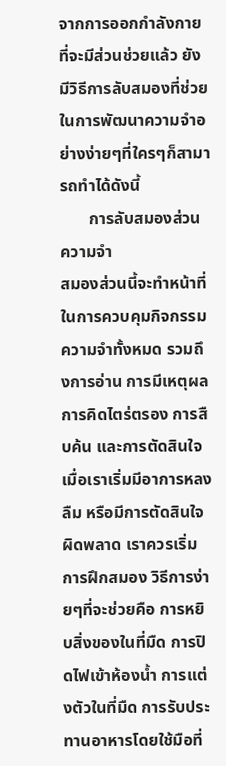จากการออกกำลังกายที่จะมีส่วนช่วยแล้ว ยังมีวิธีการลับสมองที่ช่วยในการพัฒนาความจำอย่างง่ายๆที่ใครๆก็สามารถทำได้ดังนี้
       การลับสมองส่วนความจำ
สมองส่วนนี้จะทำหน้าที่ในการควบคุมกิจกรรมความจำทั้งหมด รวมถึงการอ่าน การมีเหตุผล การคิดไตร่ตรอง การสืบค้น และการตัดสินใจ เมื่อเราเริ่มมีอาการหลงลืม หรือมีการตัดสินใจผิดพลาด เราควรเริ่มการฝึกสมอง วิธีการง่ายๆที่จะช่วยคือ การหยิบสิ่งของในที่มืด การปิดไฟเข้าห้องน้ำ การแต่งตัวในที่มืด การรับประทานอาหารโดยใช้มือที่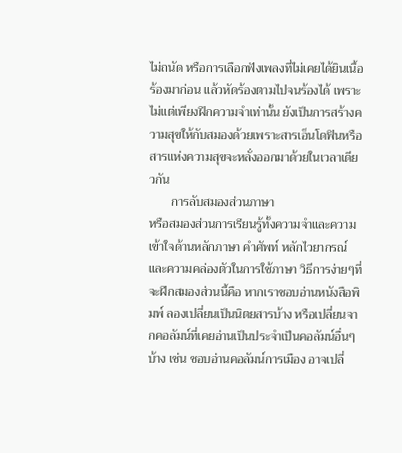ไม่ถนัด หรือการเลือกฟังเพลงที่ไม่เคยได้ยินเนื้อร้องมาก่อน แล้วหัดร้องตามไปจนร้องได้ เพราะไม่แต่เพียงฝึกความจำเท่านั้น ยังเป็นการสร้างความสุขให้กับสมองด้วยเพราะสารเอ็นโดฟินหรือสารแห่งความสุขจะหลั่งออกมาด้วยในเวลาเดียวกัน
       การลับสมองส่วนภาษา
หรือสมองส่วนการเรียนรู้ทั้งความจำและความเข้าใจด้านหลักภาษา คำศัพท์ หลักไวยากรณ์ และความคล่องตัวในการใช้ภาษา วิธีการง่ายๆที่จะฝึกสมองส่วนนี้คือ หากเราชอบอ่านหนังสือพิมพ์ ลองเปลี่ยนเป็นนิตยสารบ้าง หรือเปลี่ยนจากคอลัมน์ที่เคยอ่านเป็นประจำเป็นคอลัมน์อื่นๆบ้าง เช่น ชอบอ่านคอลัมน์การเมือง อาจเปลี่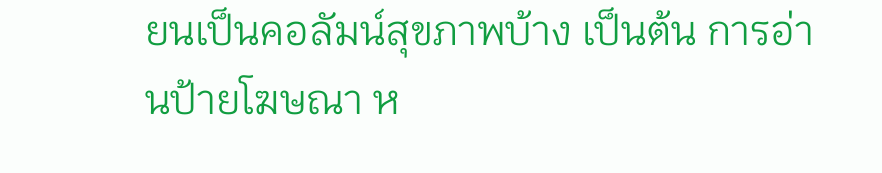ยนเป็นคอลัมน์สุขภาพบ้าง เป็นต้น การอ่านป้ายโฆษณา ห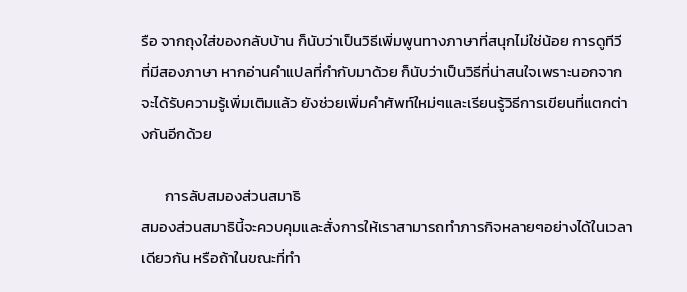รือ จากถุงใส่ของกลับบ้าน ก็นับว่าเป็นวิธีเพิ่มพูนทางภาษาที่สนุกไม่ใช่น้อย การดูทีวี ที่มีสองภาษา หากอ่านคำแปลที่กำกับมาด้วย ก็นับว่าเป็นวิธีที่น่าสนใจเพราะนอกจากจะได้รับความรู้เพิ่มเติมแล้ว ยังช่วยเพิ่มคำศัพท์ใหม่ๆและเรียนรู้วิธีการเขียนที่แตกต่างกันอีกด้วย

       การลับสมองส่วนสมาธิ
สมองส่วนสมาธินี้จะควบคุมและสั่งการให้เราสามารถทำภารกิจหลายๆอย่างได้ในเวลาเดียวกัน หรือถ้าในขณะที่ทำ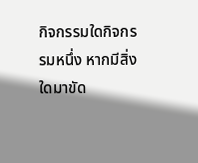กิจกรรมใดกิจกรรมหนึ่ง หากมีสิ่งใดมาขัด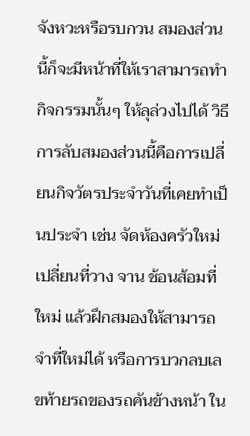จังหวะหรือรบกวน สมองส่วนนี้ก็จะมีหน้าที่ให้เราสามารถทำกิจกรรมนั้นๆ ให้ลุล่วงไปได้ วิธีการลับสมองส่วนนี้คือการเปลี่ยนกิจวัตรประจำวันที่เคยทำเป็นประจำ เช่น จัดห้องครัวใหม่ เปลี่ยนที่วาง จาน ช้อนส้อมที่ใหม่ แล้วฝึกสมองให้สามารถจำที่ใหม่ได้ หรือการบวกลบเลขท้ายรถของรถคันข้างหน้า ใน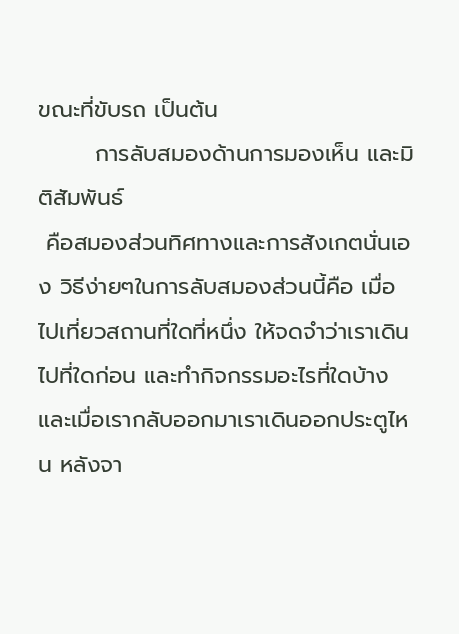ขณะที่ขับรถ เป็นต้น
       การลับสมองด้านการมองเห็น และมิติสัมพันธ์
 คือสมองส่วนทิศทางและการสังเกตนั่นเอง วิธีง่ายๆในการลับสมองส่วนนี้คือ เมื่อไปเที่ยวสถานที่ใดที่หนึ่ง ให้จดจำว่าเราเดินไปที่ใดก่อน และทำกิจกรรมอะไรที่ใดบ้าง และเมื่อเรากลับออกมาเราเดินออกประตูไหน หลังจา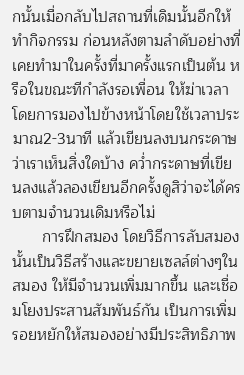กนั้นเมื่อกลับไปสถานที่เดิมนั้นอีกให้ทำกิจกรรม ก่อนหลังตามลำดับอย่างที่เคยทำมาในครั้งที่มาครั้งแรกเป็นต้น หรือในขณะทีกำลังรอเพื่อน ให้ฆ่าเวลา โดยการมองไปข้างหน้าโดยใช้เวลาประมาณ2-3นาที แล้วเขียนลงบนกระดาษว่าเราเห็นสิ่งใดบ้าง คว่ำกระดาษที่เขียนลงแล้วลองเขียนอีกครั้งดูสิว่าจะได้ครบตามจำนวนเดิมหรือไม่
       การฝึกสมอง โดยวิธีการลับสมองนั้นเป็นวิธีสร้างและขยายเซลล์ต่างๆในสมอง ให้มีจำนวนเพิ่มมากขึ้น และเชื่อมโยงประสานสัมพันธ์กัน เป็นการเพิ่มรอยหยักให้สมองอย่างมีประสิทธิภาพ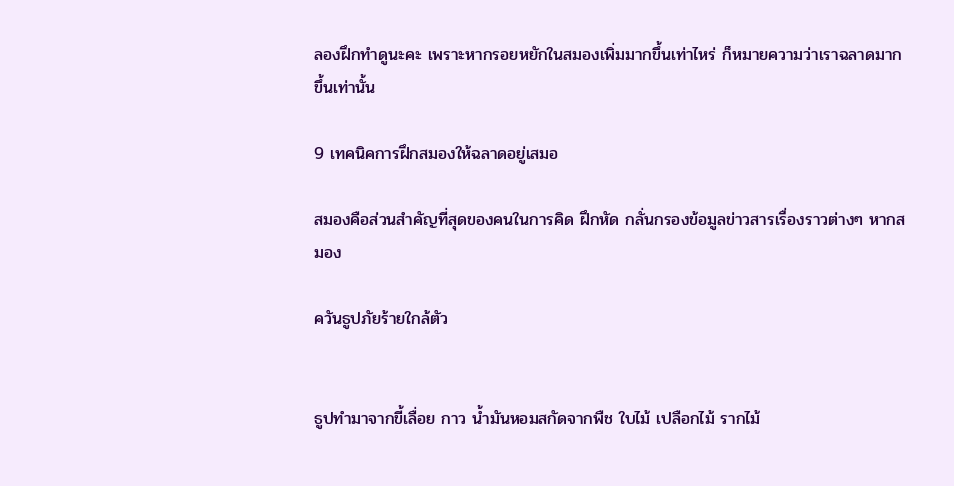ลองฝึกทำดูนะคะ เพราะหากรอยหยักในสมองเพิ่มมากขึ้นเท่าไหร่ ก็หมายความว่าเราฉลาดมากขึ้นเท่านั้น

9 เทคนิคการฝึกสมองให้ฉลาดอยู่เสมอ

สมองคือส่วนสำคัญที่สุดของคนในการคิด ฝึกหัด กลั่นกรองข้อมูลข่าวสารเรื่องราวต่างๆ หากสมอง

ควันธูปภัยร้ายใกล้ตัว


ธูปทำมาจากขี้เลื่อย กาว น้ำมันหอมสกัดจากพืช ใบไม้ เปลือกไม้ รากไม้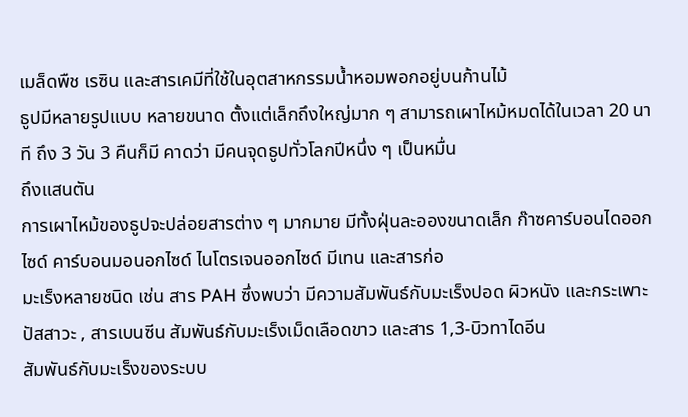เมล็ดพืช เรซิน และสารเคมีที่ใช้ในอุตสาหกรรมน้ำหอมพอกอยู่บนก้านไม้
ธูปมีหลายรูปแบบ หลายขนาด ตั้งแต่เล็กถึงใหญ่มาก ๆ สามารถเผาไหม้หมดได้ในเวลา 20 นาที ถึง 3 วัน 3 คืนก็มี คาดว่า มีคนจุดธูปทั่วโลกปีหนึ่ง ๆ เป็นหมื่น
ถึงแสนตัน
การเผาไหม้ของธูปจะปล่อยสารต่าง ๆ มากมาย มีทั้งฝุ่นละอองขนาดเล็ก ก๊าซคาร์บอนไดออกไซด์ คาร์บอนมอนอกไซด์ ไนโตรเจนออกไซด์ มีเทน และสารก่อ
มะเร็งหลายชนิด เช่น สาร PAH ซึ่งพบว่า มีความสัมพันธ์กับมะเร็งปอด ผิวหนัง และกระเพาะปัสสาวะ , สารเบนซีน สัมพันธ์กับมะเร็งเม็ดเลือดขาว และสาร 1,3-บิวทาไดอีน
สัมพันธ์กับมะเร็งของระบบ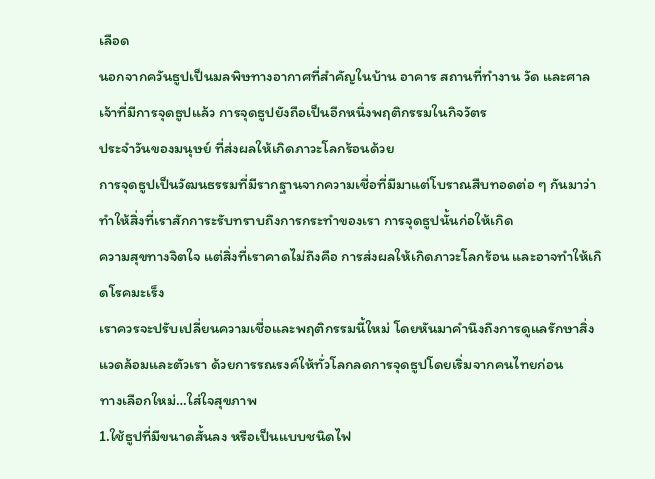เลือด
นอกจากควันธูปเป็นมลพิษทางอากาศที่สำคัญในบ้าน อาคาร สถานที่ทำงาน วัด และศาลเจ้าที่มีการจุดธูปแล้ว การจุดธูปยังถือเป็นอีกหนึ่งพฤติกรรมในกิจวัตร
ประจำวันของมนุษย์ ที่ส่งผลให้เกิดภาวะโลกร้อนด้วย
การจุดธูปเป็นวัฒนธรรมที่มีรากฐานจากความเชื่อที่มีมาแต่โบราณสืบทอดต่อ ๆ กันมาว่า ทำให้สิ่งที่เราสักการะรับทราบถึงการกระทำของเรา การจุดธูปนั้นก่อให้เกิด
ความสุขทางจิตใจ แต่สิ่งที่เราคาดไม่ถึงคือ การส่งผลให้เกิดภาวะโลกร้อน และอาจทำให้เกิดโรคมะเร็ง
เราควรจะปรับเปลี่ยนความเชื่อและพฤติกรรมนี้ใหม่ โดยหันมาคำนึงถึงการดูแลรักษาสิ่งแวดล้อมและตัวเรา ด้วยการรณรงค์ให้ทั่วโลกลดการจุดธูปโดยเริ่มจากคนไทยก่อน
ทางเลือกใหม่…ใส่ใจสุขภาพ
1.ใช้ธูปที่มีขนาดสั้นลง หรือเป็นแบบชนิดไฟ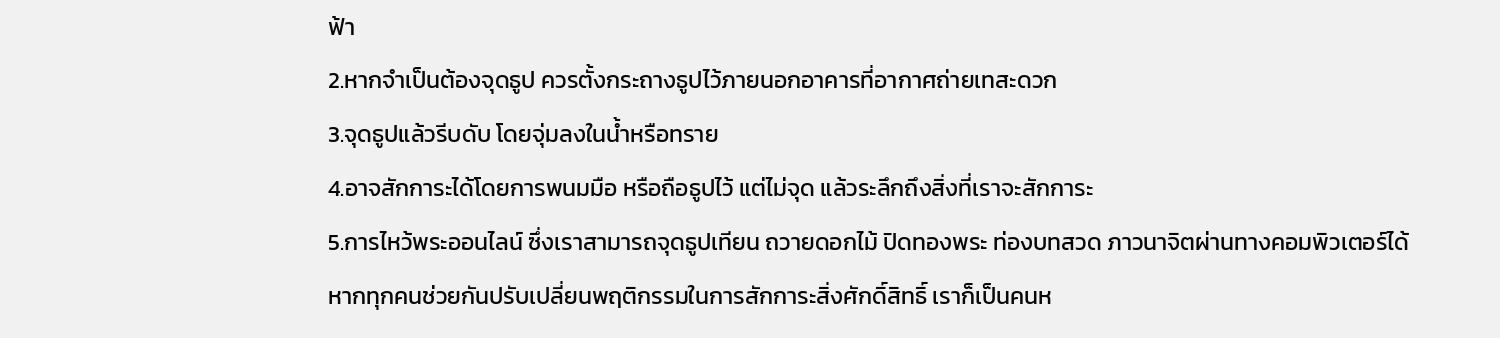ฟ้า
2.หากจำเป็นต้องจุดธูป ควรตั้งกระถางธูปไว้ภายนอกอาคารที่อากาศถ่ายเทสะดวก
3.จุดธูปแล้วรีบดับ โดยจุ่มลงในน้ำหรือทราย
4.อาจสักการะได้โดยการพนมมือ หรือถือธูปไว้ แต่ไม่จุด แล้วระลึกถึงสิ่งที่เราจะสักการะ
5.การไหว้พระออนไลน์ ซึ่งเราสามารถจุดธูปเทียน ถวายดอกไม้ ปิดทองพระ ท่องบทสวด ภาวนาจิตผ่านทางคอมพิวเตอร์ได้
หากทุกคนช่วยกันปรับเปลี่ยนพฤติกรรมในการสักการะสิ่งศักดิ์สิทธิ์ เราก็เป็นคนห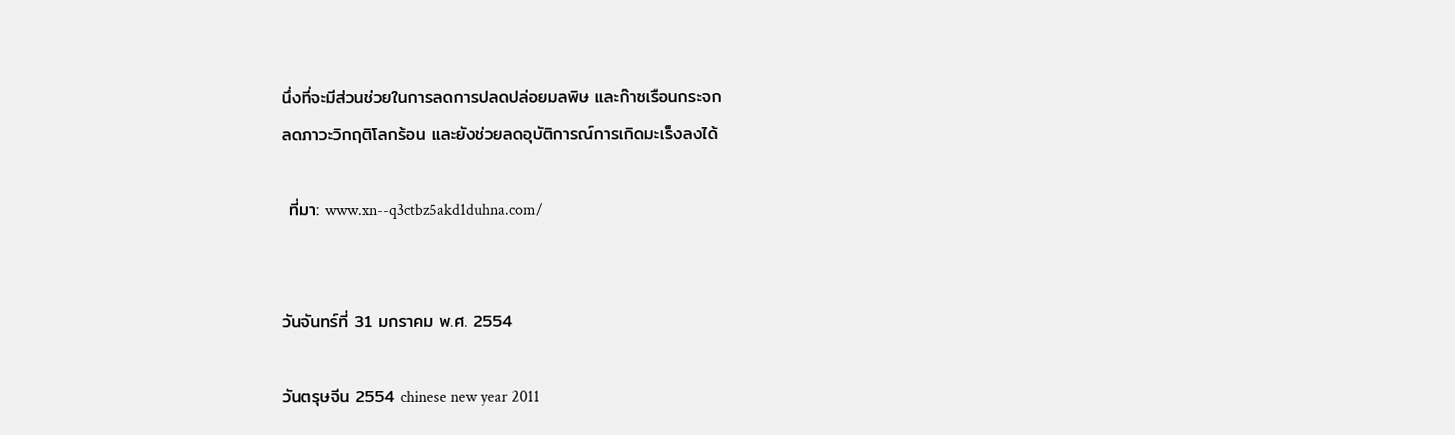นึ่งที่จะมีส่วนช่วยในการลดการปลดปล่อยมลพิษ และก๊าซเรือนกระจก
ลดภาวะวิกฤติโลกร้อน และยังช่วยลดอุบัติการณ์การเกิดมะเร็งลงได้

 ที่มา: www.xn--q3ctbz5akd1duhna.com/


วันจันทร์ที่ 31 มกราคม พ.ศ. 2554

วันตรุษจีน 2554 chinese new year 2011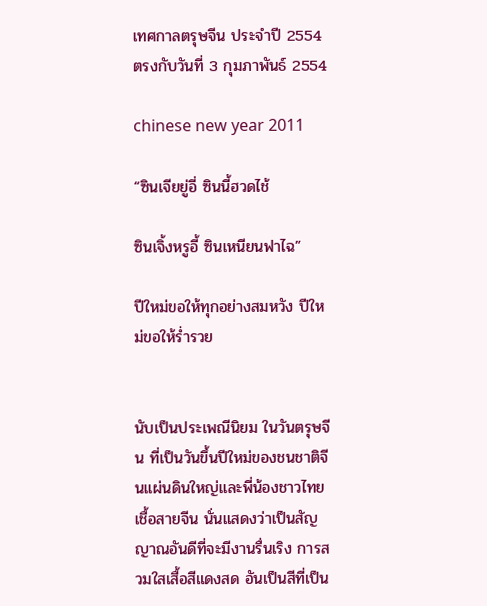เทศกาลตรุษจีน ประจำปี 2554 ตรงกับวันที่ 3 กุมภาพันธ์ 2554

chinese new year 2011

“ซินเจียยู่อี่ ซินนี้ฮวดไช้

ซินเจิ้งหรูอี้ ซินเหนียนฟาไฉ”

ปีใหม่ขอให้ทุกอย่างสมหวัง ปีใหม่ขอให้ร่ำรวย


นับเป็นประเพณีนิยม ในวันตรุษจีน ที่เป็นวันขึ้นปีใหม่ของชนชาติจีนแผ่นดินใหญ่และพี่น้องชาวไทยเชื้อสายจีน นั่นแสดงว่าเป็นสัญญาณอันดีที่จะมีงานรื่นเริง การสวมใสเสื้อสีแดงสด อันเป็นสีที่เป็น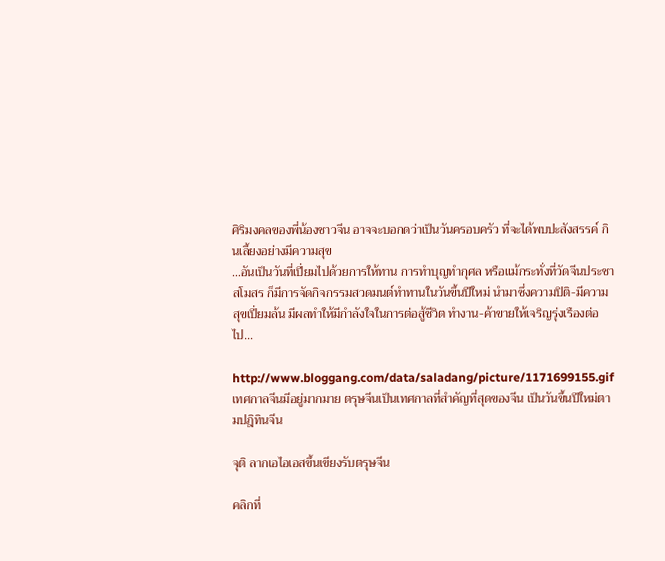ศิริมงคลของพี่น้องชาวจีน อาจจะบอกดว่าเป็นวันครอบครัว ที่จะได้พบปะสังสรรค์ กินเลี้ยงอย่างมีความสุข
…อันเป็นวันที่เปี่ยมไปด้วยการให้ทาน การทำบุญทำกุศล หรือแม้กระทั่งที่วัดจีนประชาสโมสร ก็มีการจัดกิจกรรมสวดมนต์ทำทานในวันขึ้นปีใหม่ นำมาซึ่งความปิติ-มีความสุขเปี่ยมล้น มีผลทำให้มีกำลังใจในการต่อสู้ชีวิต ทำงาน-ค้าขายให้เจริญรุ่งเรืองต่อไป…

http://www.bloggang.com/data/saladang/picture/1171699155.gif
เทศกาลจีนมีอยู่มากมาย ตรุษจีนเป็นเทศกาลที่สำคัญที่สุดของจีน เป็นวันขึ้นปีใหม่ตามปฎิทินจีน

จุติ ลากเอไอเอสขึ้นเขียงรับตรุษจีน

คลิกที่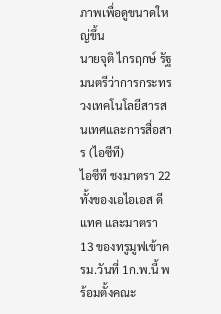ภาพเพื่อดูขนาดใหญ่ขึ้น
นายจุติ ไกรฤกษ์ รัฐมนตรีว่าการกระทรวงเทคโนโลยีสารสนเทศและการสื่อสาร (ไอซีที)
ไอซีที ชงมาตรา 22 ทั้งของเอไอเอส ดีแทค และมาตรา 13 ของทรูมูฟเข้าครม.วันที่ 1ก.พ.นี้ พร้อมตั้งคณะ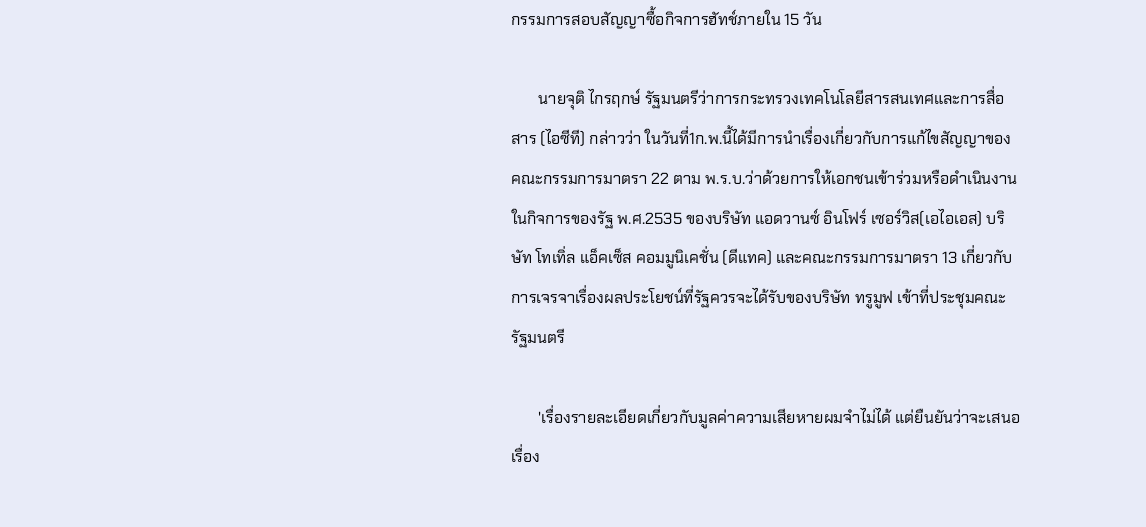กรรมการสอบสัญญาซื้อกิจการฮัทช์ภายใน 15 วัน

       นายจุติ ไกรฤกษ์ รัฐมนตรีว่าการกระทรวงเทคโนโลยีสารสนเทศและการสื่อสาร (ไอซีที) กล่าวว่า ในวันที่1ก.พ.นี้ได้มีการนำเรื่องเกี่ยวกับการแก้ไขสัญญาของคณะกรรมการมาตรา 22 ตาม พ.ร.บ.ว่าด้วยการให้เอกชนเข้าร่วมหรือดำเนินงานในกิจการของรัฐ พ.ศ.2535 ของบริษัท แอดวานซ์ อินโฟร์ เซอร์วิส(เอไอเอส) บริษัท โทเทิ่ล แอ็คเซ็ส คอมมูนิเคชั่น (ดีแทค) และคณะกรรมการมาตรา 13 เกี่ยวกับการเจรจาเรื่องผลประโยชน์ที่รัฐควรจะได้รับของบริษัท ทรูมูฟ เข้าที่ประชุมคณะรัฐมนตรี

       'เรื่องรายละเอียดเกี่ยวกับมูลค่าความเสียหายผมจำไม่ได้ แต่ยืนยันว่าจะเสนอเรื่อง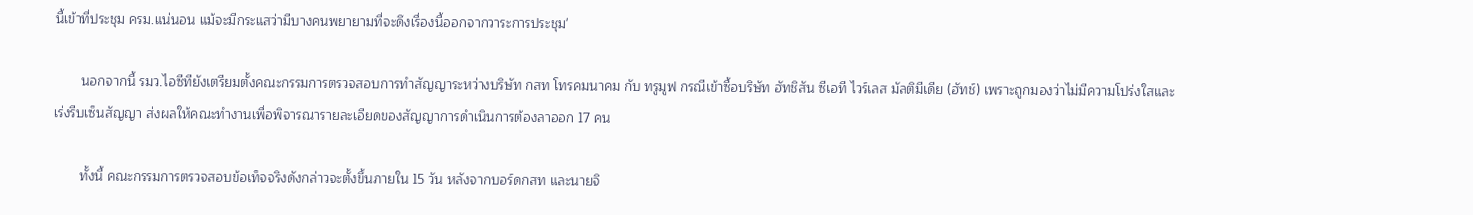นี้เข้าที่ประชุม ครม.แน่นอน แม้จะมีกระแสว่ามีบางคนพยายามที่จะดึงเรื่องนี้ออกจากวาระการประชุม'

       นอกจากนี้ รมว.ไอซีทียังเตรียมตั้งคณะกรรมการตรวจสอบการทำสัญญาระหว่างบริษัท กสท โทรคมนาคม กับ ทรูมูฟ กรณีเข้าซื้อบริษัท ฮัทชิสัน ซีเอที ไวร์เลส มัลติมีเดีย (ฮัทช์) เพราะถูกมองว่าไม่มีความโปร่งใสและเร่งรีบเซ็นสัญญา ส่งผลให้คณะทำงานเพื่อพิจารณารายละเอียดของสัญญาการดำเนินการต้องลาออก 17 คน

       ทั้งนี้ คณะกรรมการตรวจสอบข้อเท็จจริงดังกล่าวจะตั้งขึ้นภายใน 15 วัน หลังจากบอร์ดกสท และนายจิ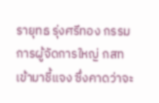รายุทธ รุ่งศรีทอง กรรมการผู้จัดการใหญ่ กสท เข้ามาชี้แจง ซึ่งคาดว่าจะ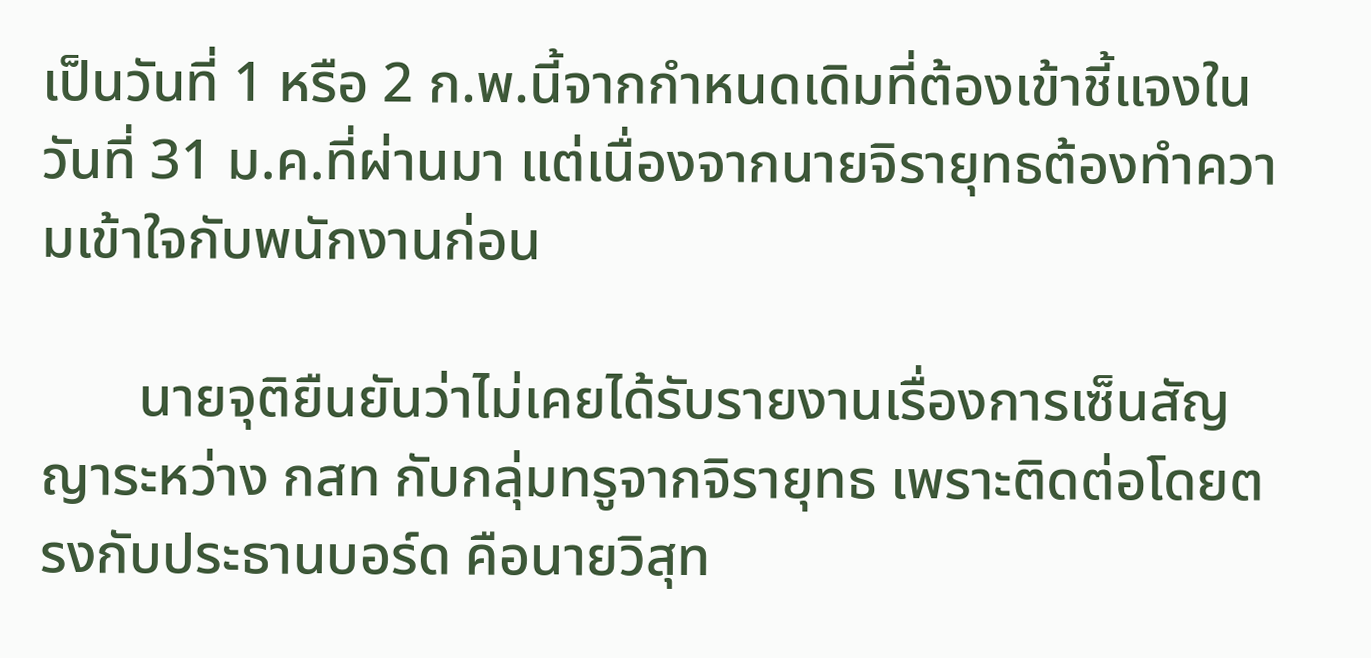เป็นวันที่ 1 หรือ 2 ก.พ.นี้จากกำหนดเดิมที่ต้องเข้าชี้แจงในวันที่ 31 ม.ค.ที่ผ่านมา แต่เนื่องจากนายจิรายุทธต้องทำความเข้าใจกับพนักงานก่อน

       นายจุติยืนยันว่าไม่เคยได้รับรายงานเรื่องการเซ็นสัญญาระหว่าง กสท กับกลุ่มทรูจากจิรายุทธ เพราะติดต่อโดยตรงกับประธานบอร์ด คือนายวิสุท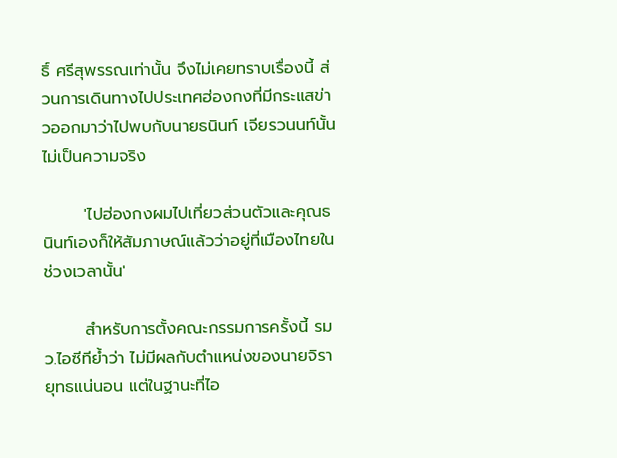ธิ์ ศรีสุพรรณเท่านั้น จึงไม่เคยทราบเรื่องนี้ ส่วนการเดินทางไปประเทศฮ่องกงที่มีกระแสข่าวออกมาว่าไปพบกับนายธนินท์ เจียรวนนท์นั้นไม่เป็นความจริง

       'ไปฮ่องกงผมไปเที่ยวส่วนตัวและคุณธนินท์เองก็ให้สัมภาษณ์แล้วว่าอยู่ที่เมืองไทยในช่วงเวลานั้น'

       สำหรับการตั้งคณะกรรมการครั้งนี้ รมว.ไอซีทีย้ำว่า ไม่มีผลกับตำแหน่งของนายจิรายุทธแน่นอน แต่ในฐานะที่ไอ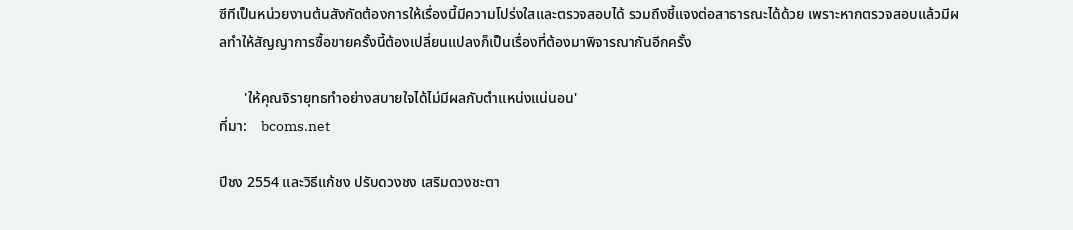ซีทีเป็นหน่วยงานต้นสังกัดต้องการให้เรื่องนี้มีความโปร่งใสและตรวจสอบได้ รวมถึงชี้แจงต่อสาธารณะได้ด้วย เพราะหากตรวจสอบแล้วมีผลทำให้สัญญาการซื้อขายครั้งนี้ต้องเปลี่ยนแปลงก็เป็นเรื่องที่ต้องมาพิจารณากันอีกครั้ง

       'ให้คุณจิรายุทธทำอย่างสบายใจได้ไม่มีผลกับตำแหน่งแน่นอน'
ที่มา:    bcoms.net

ปีชง 2554 และวิธีแก้ชง ปรับดวงชง เสริมดวงชะตา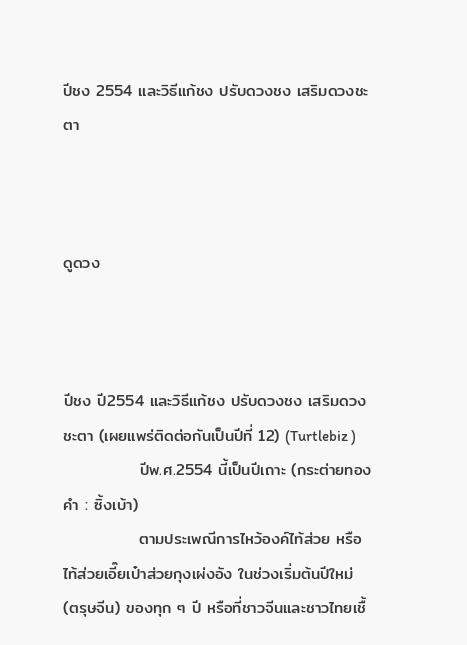ปีชง 2554 และวิธีแก้ชง ปรับดวงชง เสริมดวงชะตา



ดูดวง



ปีชง ปี2554 และวิธีแก้ชง ปรับดวงชง เสริมดวงชะตา (เผยแพร่ติดต่อกันเป็นปีที่ 12) (Turtlebiz )
             ปีพ.ศ.2554 นี้เป็นปีเถาะ (กระต่ายทองคำ : ซิ้งเบ้า)
             ตามประเพณีการไหว้องค์ไท้ส่วย หรือไท้ส่วยเอี๊ยเป๋าส่วยกุงเผ่งอัง ในช่วงเริ่มต้นปีใหม่ (ตรุษจีน) ของทุก ๆ ปี หรือที่ชาวจีนและชาวไทยเชื้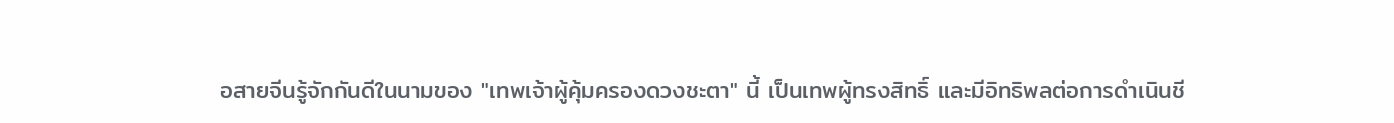อสายจีนรู้จักกันดีในนามของ "เทพเจ้าผู้คุ้มครองดวงชะตา" นี้ เป็นเทพผู้ทรงสิทธิ์ และมีอิทธิพลต่อการดำเนินชี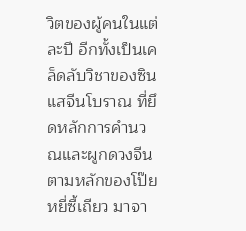วิตของผู้คนในแต่ละปี อีกทั้งเป็นเคล็ดลับวิชาของซินแสจีนโบราณ ที่ยึดหลักการคำนวณและผูกดวงจีน ตามหลักของโป๊ยหยี่ซี้เถียว มาจา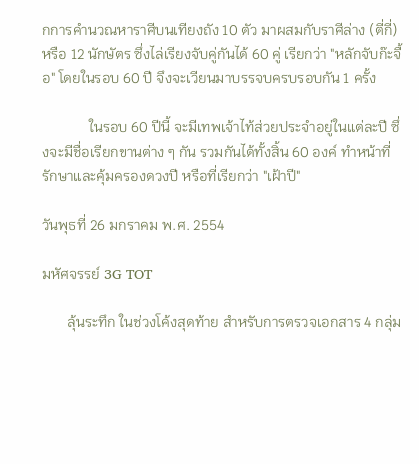กการคำนวณหาราศีบนเทียงถัง 10 ตัว มาผสมกับราศีล่าง (ตี่กี่) หรือ 12 นักษัตร ซึ่งไล่เรียงจับคู่กันได้ 60 คู่ เรียกว่า "หลักจับก๊ะจื้อ" โดยในรอบ 60 ปี จึงจะเวียนมาบรรจบครบรอบกัน 1 ครั้ง

             ในรอบ 60 ปีนี้ จะมีเทพเจ้าไท้ส่วยประจำอยู่ในแต่ละปี ซึ่งจะมีชื่อเรียกขานต่าง ๆ กัน รวมกันได้ทั้งสิ้น 60 องค์ ทำหน้าที่รักษาและคุ้มครองดวงปี หรือที่เรียกว่า "เฝ้าปี"

วันพุธที่ 26 มกราคม พ.ศ. 2554

มหัศจรรย์ 3G TOT

       ลุ้นระทึก ในช่วงโค้งสุดท้าย สำหรับการตรวจเอกสาร 4 กลุ่ม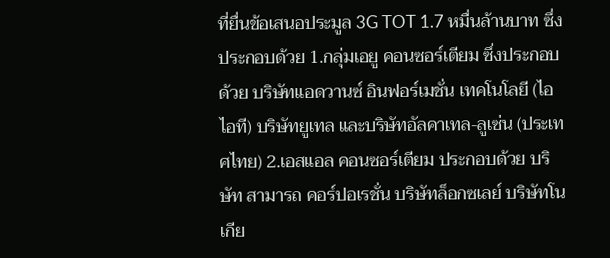ที่ยื่นข้อเสนอประมูล 3G TOT 1.7 หมื่นล้านบาท ซึ่งประกอบด้วย 1.กลุ่มเอยู คอนซอร์เตียม ซึ่งประกอบด้วย บริษัทแอดวานซ์ อินฟอร์เมชั่น เทคโนโลยี (ไอไอที) บริษัทยูเทล และบริษัทอัลคาเทล-ลูเซ่น (ประเทศไทย) 2.เอสแอล คอนซอร์เตียม ประกอบด้วย บริษัท สามารถ คอร์ปอเรชั่น บริษัทล็อกซเลย์ บริษัทโนเกีย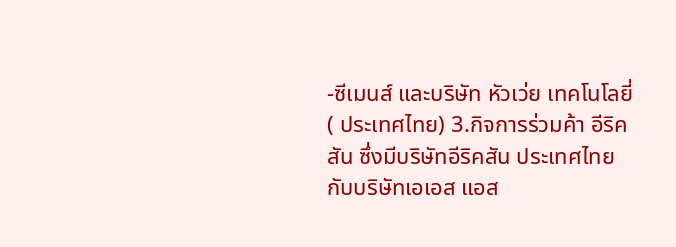-ซีเมนส์ และบริษัท หัวเว่ย เทคโนโลยี่ ( ประเทศไทย) 3.กิจการร่วมค้า อีริคสัน ซึ่งมีบริษัทอีริคสัน ประเทศไทย กับบริษัทเอเอส แอส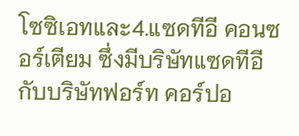โซซิเอทและ4.แซดทีอี คอนซอร์เตียม ซึ่งมีบริษัทแซดทีอี กับบริษัทฟอร์ท คอร์ปอ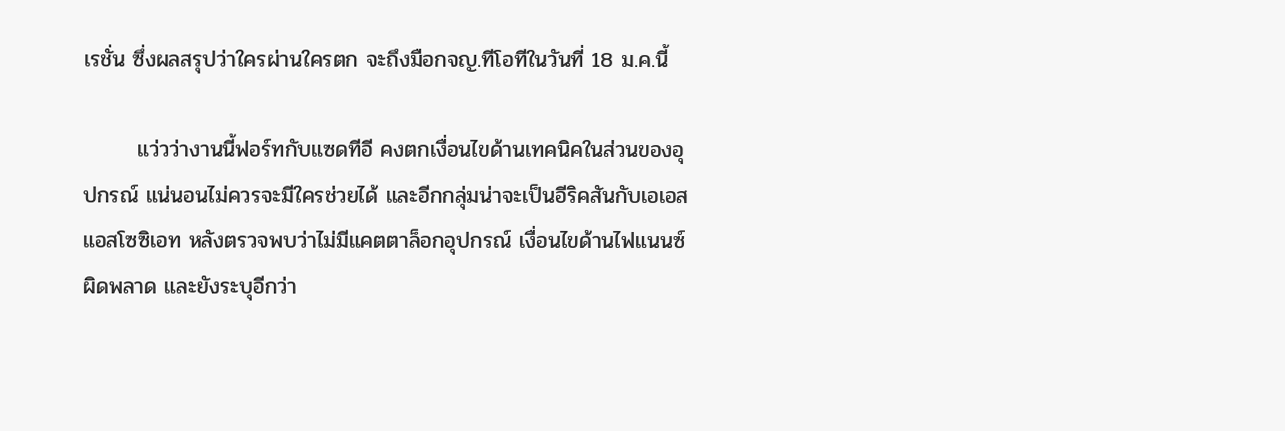เรชั่น ซึ่งผลสรุปว่าใครผ่านใครตก จะถึงมือกจญ.ทีโอทีในวันที่ 18 ม.ค.นี้

       แว่วว่างานนี้ฟอร์ทกับแซดทีอี คงตกเงื่อนไขด้านเทคนิคในส่วนของอุปกรณ์ แน่นอนไม่ควรจะมีใครช่วยได้ และอีกกลุ่มน่าจะเป็นอีริคสันกับเอเอส แอสโซซิเอท หลังตรวจพบว่าไม่มีแคตตาล็อกอุปกรณ์ เงื่อนไขด้านไฟแนนซ์ ผิดพลาด และยังระบุอีกว่า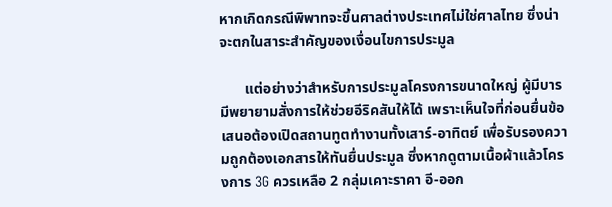หากเกิดกรณีพิพาทจะขึ้นศาลต่างประเทศไม่ใช่ศาลไทย ซึ่งน่าจะตกในสาระสำคัญของเงื่อนไขการประมูล

       แต่อย่างว่าสำหรับการประมูลโครงการขนาดใหญ่ ผู้มีบารมีพยายามสั่งการให้ช่วยอีริคสันให้ได้ เพราะเห็นใจที่ก่อนยื่นข้อเสนอต้องเปิดสถานทูตทำงานทั้งเสาร์-อาทิตย์ เพื่อรับรองความถูกต้องเอกสารให้ทันยื่นประมูล ซึ่งหากดูตามเนื้อผ้าแล้วโครงการ 3G ควรเหลือ 2 กลุ่มเคาะราคา อี-ออก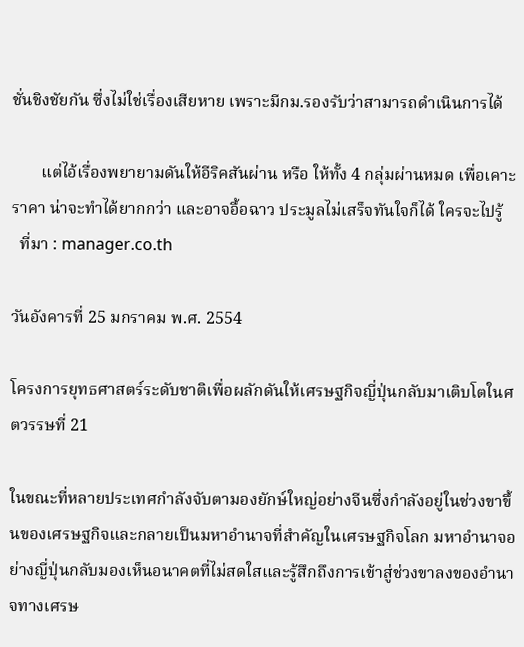ชั่นชิงชัยกัน ซึ่งไม่ใช่เรื่องเสียหาย เพราะมีกม.รองรับว่าสามารถดำเนินการได้

       แต่ไอ้เรื่องพยายามดันให้อีริคสันผ่าน หรือ ให้ทั้ง 4 กลุ่มผ่านหมด เพื่อเคาะราคา น่าจะทำได้ยากกว่า และอาจอื้อฉาว ประมูลไม่เสร็จทันใจก็ได้ ใครจะไปรู้
  ที่มา : manager.co.th

วันอังคารที่ 25 มกราคม พ.ศ. 2554

โครงการยุทธศาสตร์ระดับชาติเพื่อผลักดันให้เศรษฐกิจญี่ปุ่นกลับมาเติบโตในศตวรรษที่ 21

ในขณะที่หลายประเทศกำลังจับตามองยักษ์ใหญ่อย่างจีนซึ่งกำลังอยู่ในช่วงขาขึ้นของเศรษฐกิจและกลายเป็นมหาอำนาจที่สำคัญในเศรษฐกิจโลก มหาอำนาจอย่างญี่ปุ่นกลับมองเห็นอนาคตที่ไม่สดใสและรู้สึกถึงการเข้าสู่ช่วงขาลงของอำนาจทางเศรษ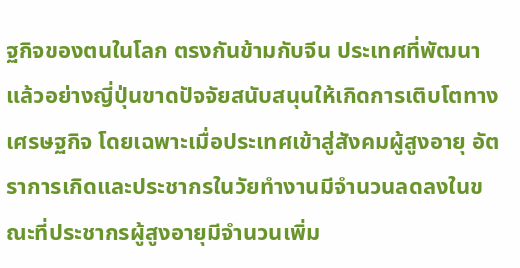ฐกิจของตนในโลก ตรงกันข้ามกับจีน ประเทศที่พัฒนาแล้วอย่างญี่ปุ่นขาดปัจจัยสนับสนุนให้เกิดการเติบโตทางเศรษฐกิจ โดยเฉพาะเมื่อประเทศเข้าสู่สังคมผู้สูงอายุ อัตราการเกิดและประชากรในวัยทำงานมีจำนวนลดลงในขณะที่ประชากรผู้สูงอายุมีจำนวนเพิ่ม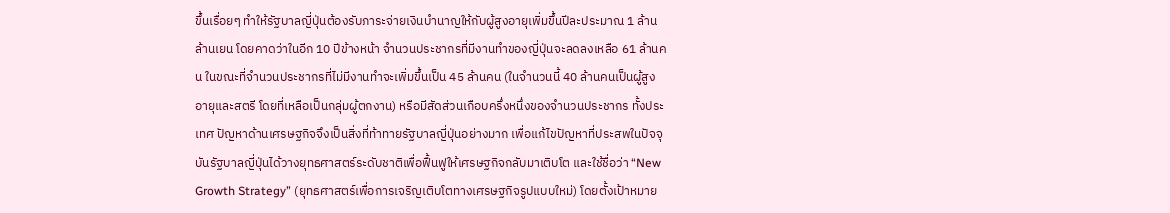ขึ้นเรื่อยๆ ทำให้รัฐบาลญี่ปุ่นต้องรับภาระจ่ายเงินบำนาญให้กับผู้สูงอายุเพิ่มขึ้นปีละประมาณ 1 ล้านล้านเยน โดยคาดว่าในอีก 10 ปีข้างหน้า จำนวนประชากรที่มีงานทำของญี่ปุ่นจะลดลงเหลือ 61 ล้านคน ในขณะที่จำนวนประชากรที่ไม่มีงานทำจะเพิ่มขึ้นเป็น 45 ล้านคน (ในจำนวนนี้ 40 ล้านคนเป็นผู้สูงอายุและสตรี โดยที่เหลือเป็นกลุ่มผู้ตกงาน) หรือมีสัดส่วนเกือบครึ่งหนึ่งของจำนวนประชากร ทั้งประเทศ ปัญหาด้านเศรษฐกิจจึงเป็นสิ่งที่ท้าทายรัฐบาลญี่ปุ่นอย่างมาก เพื่อแก้ไขปัญหาที่ประสพในปัจจุบันรัฐบาลญี่ปุ่นได้วางยุทธศาสตร์ระดับชาติเพื่อฟื้นฟูให้เศรษฐกิจกลับมาเติบโต และใช้ชื่อว่า “New Growth Strategy” (ยุทธศาสตร์เพื่อการเจริญเติบโตทางเศรษฐกิจรูปแบบใหม่) โดยตั้งเป้าหมาย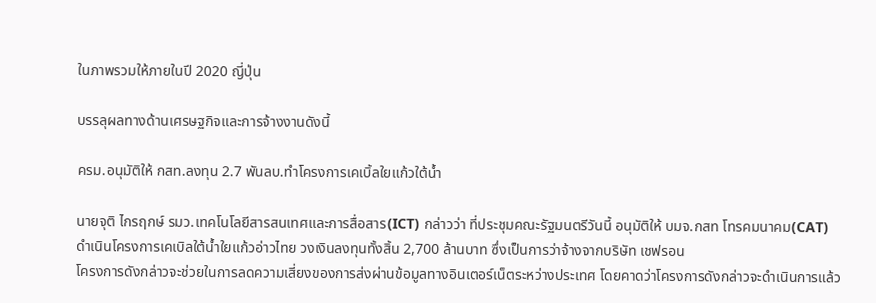ในภาพรวมให้ภายในปี 2020 ญี่ปุ่น

บรรลุผลทางด้านเศรษฐกิจและการจ้างงานดังนี้

ครม.อนุมัติให้ กสท.ลงทุน 2.7 พันลบ.ทำโครงการเคเบิ้ลใยแก้วใต้น้ำ

นายจุติ ไกรฤกษ์ รมว.เทคโนโลยีสารสนเทศและการสื่อสาร(ICT) กล่าวว่า ที่ประชุมคณะรัฐมนตรีวันนี้ อนุมัติให้ บมจ.กสท โทรคมนาคม(CAT) ดำเนินโครงการเคเบิลใต้น้ำใยแก้วอ่าวไทย วงเงินลงทุนทั้งสิ้น 2,700 ล้านบาท ซึ่งเป็นการว่าจ้างจากบริษัท เชฟรอน
โครงการดังกล่าวจะช่วยในการลดความเสี่ยงของการส่งผ่านข้อมูลทางอินเตอร์เน็ตระหว่างประเทศ โดยคาดว่าโครงการดังกล่าวจะดำเนินการแล้ว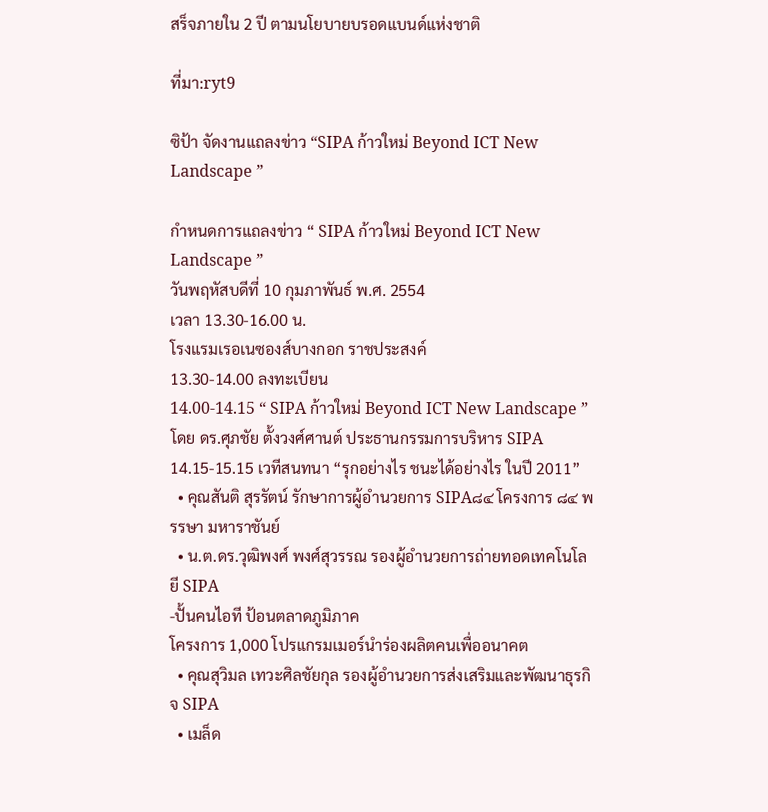สร็จภายใน 2 ปี ตามนโยบายบรอดแบนด์แห่งชาติ

ที่มา:ryt9

ซิป้า จัดงานแถลงข่าว “SIPA ก้าวใหม่ Beyond ICT New Landscape ”

กำหนดการแถลงข่าว “ SIPA ก้าวใหม่ Beyond ICT New Landscape ”
วันพฤหัสบดีที่ 10 กุมภาพันธ์ พ.ศ. 2554
เวลา 13.30-16.00 น.
โรงแรมเรอเนซองส์บางกอก ราชประสงค์
13.30-14.00 ลงทะเบียน
14.00-14.15 “ SIPA ก้าวใหม่ Beyond ICT New Landscape ”
โดย ดร.ศุภชัย ตั้งวงศ์ศานต์ ประธานกรรมการบริหาร SIPA
14.15-15.15 เวทีสนทนา “รุกอย่างไร ชนะได้อย่างไร ในปี 2011”
  • คุณสันติ สุรรัตน์ รักษาการผู้อำนวยการ SIPA๘๔ โครงการ ๘๔ พรรษา มหาราชันย์
  • น.ต.ดร.วุฒิพงศ์ พงศ์สุวรรณ รองผู้อำนวยการถ่ายทอดเทคโนโลยี SIPA
-ปั้นคนไอที ป้อนตลาดภูมิภาค
โครงการ 1,000 โปรแกรมเมอร์นำร่องผลิตคนเพื่ออนาคต
  • คุณสุวิมล เทวะศิลชัยกุล รองผู้อำนวยการส่งเสริมและพัฒนาธุรกิจ SIPA
  • เมล็ด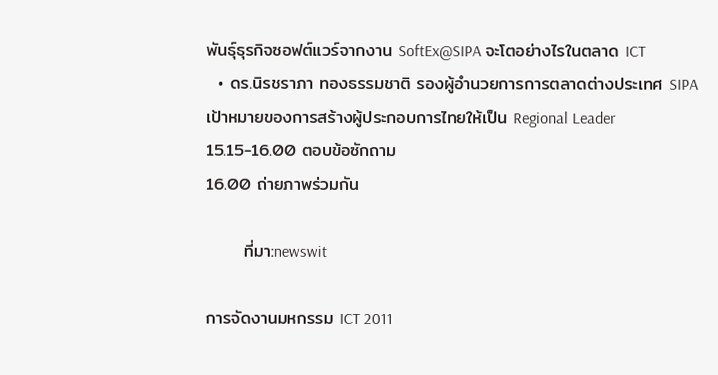พันธุ์ธุรกิจซอฟต์แวร์จากงาน SoftEx@SIPA จะโตอย่างไรในตลาด ICT
  • ดร.นิรชราภา ทองธรรมชาติ รองผู้อำนวยการการตลาดต่างประเทศ SIPA
เป้าหมายของการสร้างผู้ประกอบการไทยให้เป็น Regional Leader
15.15-16.00 ตอบข้อซักถาม
16.00 ถ่ายภาพร่วมกัน

      ที่มา:newswit

การจัดงานมหกรรม ICT 2011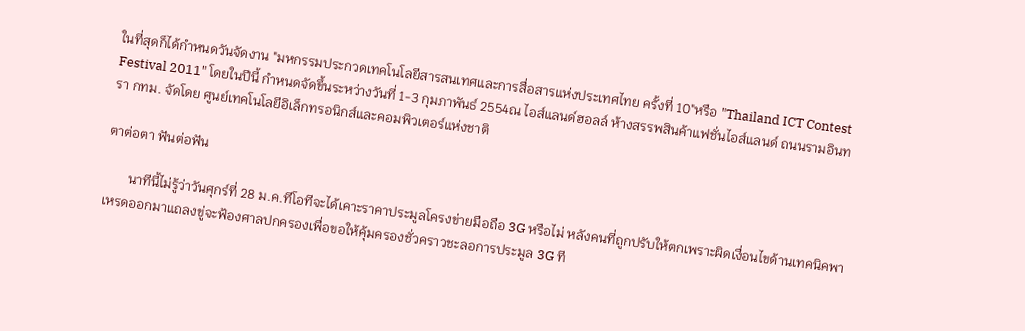ในที่สุดก็ได้กำหนดวันจัดงาน "มหกรรมประกวดเทคโนโลยีสารสนเทศและการสื่อสารแห่งประเทศไทย ครั้งที่ 10"หรือ "Thailand ICT Contest Festival 2011" โดยในปีนี้ กำหนดจัดขึ้นระหว่างวันที่ 1-3 กุมภาพันธ์ 2554ณ ไอส์แลนด์ฮอลล์ ห้างสรรพสินค้าแฟชั่นไอส์แลนด์ ถนนรามอินทรา กทม. จัดโดย ศูนย์เทคโนโลยีอิเล็กทรอนิกส์และคอมพิวเตอร์แห่งชาติ

ตาต่อตา ฟันต่อฟัน

       นาทีนี้ไม่รู้ว่าวันศุกร์ที่ 28 ม.ค.ทีโอทีจะได้เคาะราคาประมูลโครงข่ายมือถือ 3G หรือไม่ หลังคนที่ถูกปรับให้ตกเพราะผิดเงื่อนไขด้านเทคนิคพาเหรดออกมาแถลงขู่จะฟ้องศาลปกครองเพื่อขอให้คุ้มครองชั่วคราวชะลอการประมูล 3G ที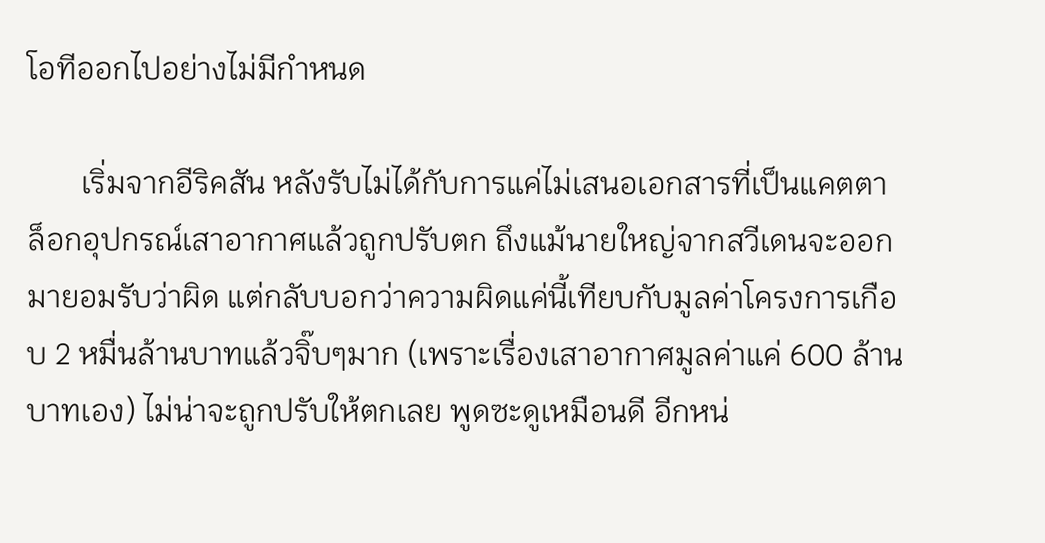โอทีออกไปอย่างไม่มีกำหนด

       เริ่มจากอีริคสัน หลังรับไม่ได้กับการแค่ไม่เสนอเอกสารที่เป็นแคตตาล็อกอุปกรณ์เสาอากาศแล้วถูกปรับตก ถึงแม้นายใหญ่จากสวีเดนจะออกมายอมรับว่าผิด แต่กลับบอกว่าความผิดแค่นี้เทียบกับมูลค่าโครงการเกือบ 2 หมื่นล้านบาทแล้วจิ๊บๆมาก (เพราะเรื่องเสาอากาศมูลค่าแค่ 600 ล้านบาทเอง) ไม่น่าจะถูกปรับให้ตกเลย พูดซะดูเหมือนดี อีกหน่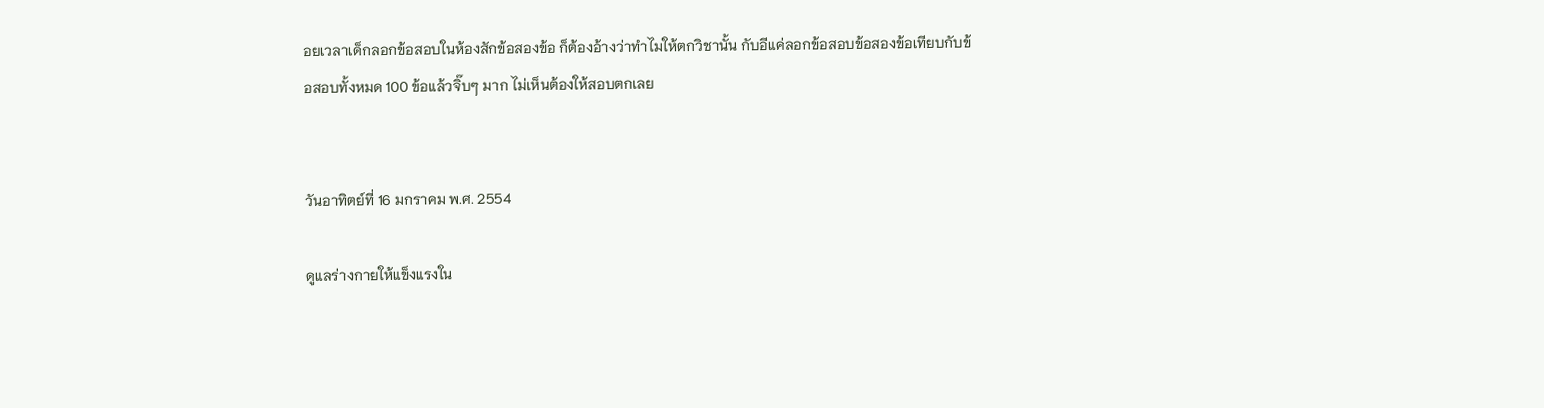อยเวลาเด็กลอกข้อสอบในห้องสักข้อสองข้อ ก็ต้องอ้างว่าทำไมให้ตกวิชานั้น กับอีแค่ลอกข้อสอบข้อสองข้อเทียบกับข้อสอบทั้งหมด 100 ข้อแล้วจิ๊บๆ มาก ไม่เห็นต้องให้สอบตกเลย


วันอาทิตย์ที่ 16 มกราคม พ.ศ. 2554

ดูแลร่างกายให้แข็งแรงใน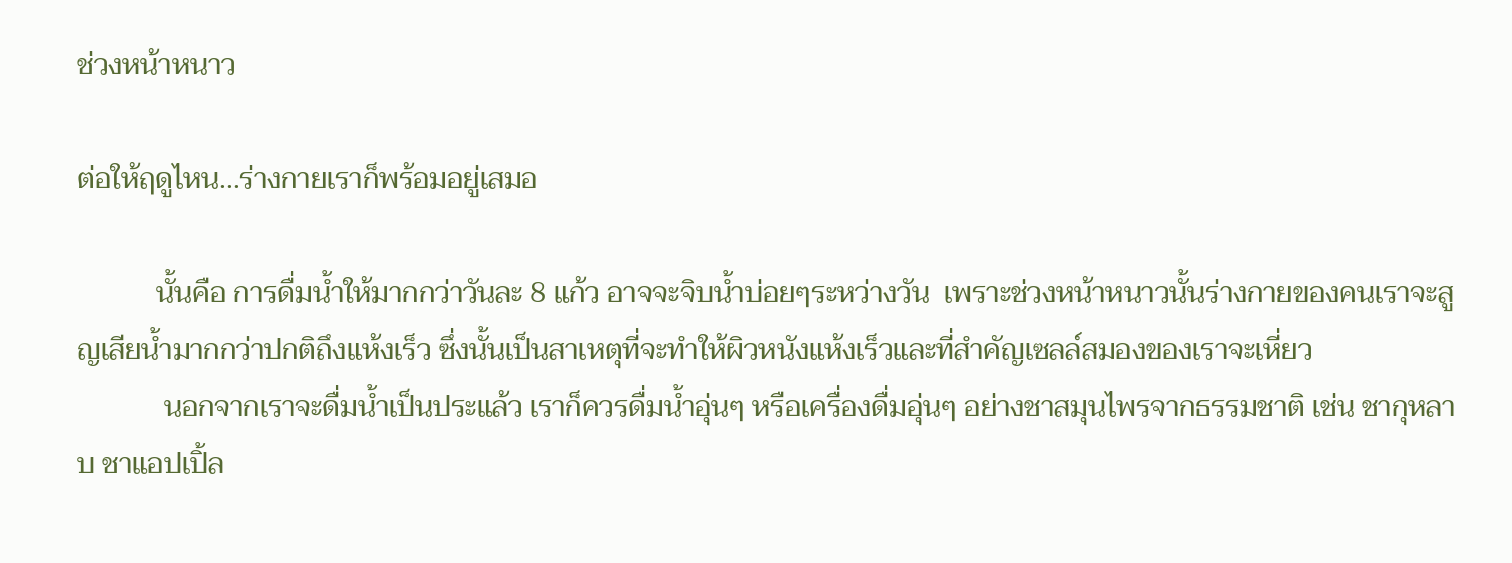ช่วงหน้าหนาว

ต่อให้ฤดูไหน...ร่างกายเราก็พร้อมอยู่เสมอ

           นั้นคือ การดื่มน้ำให้มากกว่าวันละ 8 แก้ว อาจจะจิบน้ำบ่อยๆระหว่างวัน  เพราะช่วงหน้าหนาวนั้นร่างกายของคนเราจะสูญเสียน้ำมากกว่าปกติถึงแห้งเร็ว ซึ่งนั้นเป็นสาเหตุที่จะทำให้ผิวหนังแห้งเร็วและที่สำคัญเซลล์สมองของเราจะเหี่ยว
            นอกจากเราจะดื่มน้ำเป็นประแล้ว เราก็ควรดื่มน้ำอุ่นๆ หรือเครื่องดื่มอุ่นๆ อย่างชาสมุนไพรจากธรรมชาติ เช่น ชากุหลาบ ชาแอปเปิ้ล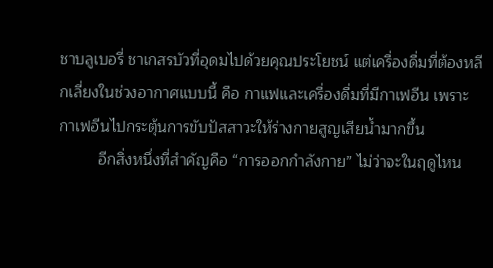ชาบลูเบอรี่ ชาเกสรบัวที่อุดมไปด้วยคุณประโยชน์ แต่เครื่องดื่มที่ต้องหลีกเลี่ยงในช่วงอากาศแบบนี้ คือ กาแฟและเครื่องดื่มที่มีกาเฟอีน เพราะ กาเฟอีนไปกระตุ้นการขับปัสสาวะให้ร่างกายสูญเสียน้ำมากขึ้น
         อีกสิ่งหนึ่งที่สำคัญคือ “การออกกำลังกาย” ไม่ว่าจะในฤดูไหน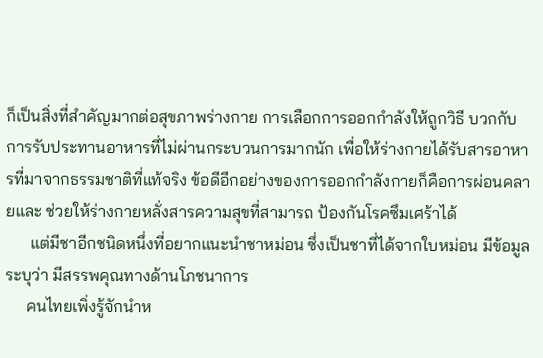ก็เป็นสิ่งที่สำคัญมากต่อสุขภาพร่างกาย การเลือกการออกกำลังให้ถูกวิธี บวกกับการรับประทานอาหารที่ไม่ผ่านกระบวนการมากนัก เพื่อให้ร่างกายได้รับสารอาหารที่มาจากธรรมชาติที่แท้จริง ข้อดีอีกอย่างของการออกกำลังกายก็คือการผ่อนคลายและ ช่วยให้ร่างกายหลั่งสารความสุขที่สามารถ ป้องกันโรคซึมเศร้าได้
      แต่มีชาอีกชนิดหนึ่งที่อยากแนะนำชาหม่อน ซึ่งเป็นชาที่ได้จากใบหม่อน มีข้อมูลระบุว่า มีสรรพคุณทางด้านโภชนาการ
     คนไทยเพิ่งรู้จักนำห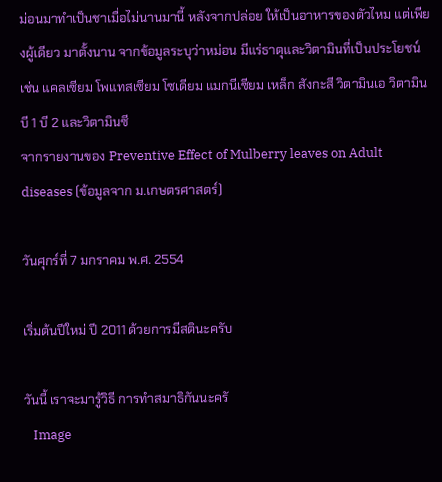ม่อนมาทำเป็นชาเมื่อไม่นานมานี้ หลังจากปล่อย ให้เป็นอาหารของตัวไหม แต่เพียงผู้เดียว มาตั้งนาน จากข้อมูลระบุว่าหม่อน มีแร่ธาตุและวิตามินที่เป็นประโยชน์ เช่น แคลเซียม โพแทสเซียม โซเดียม แมกนีเซียม เหล็ก สังกะสี วิตามินเอ วิตามินบี 1 บี 2 และวิตามินซี
จากรายงานของ Preventive Effect of Mulberry leaves on Adult diseases (ข้อมูลจาก ม.เกษตรศาสตร์)

วันศุกร์ที่ 7 มกราคม พ.ศ. 2554

เริ่มต้นปีใหม่ ปี 2011 ด้วยการมีสตินะครับ

วันนี้ เราจะมารู้วิธี การทำสมาธิกันนะครั
   Image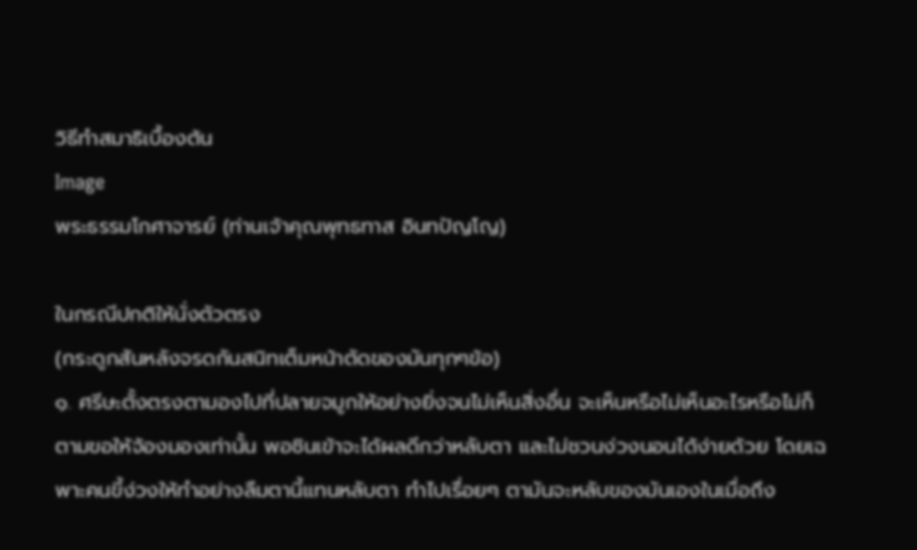วิธีทำสมาธิเบื้องต้น
Image
พระธรรมโกศาจารย์ (ท่านเจ้าคุณพุทธทาส อินทปัญโญ)

ในกรณีปกติให้นั่งตัวตรง
(กระดูกสันหลังจรดกันสนิทเต็มหน้าตัดของมันทุกๆข้อ)
๑. ศรีษะตั้งตรงตามองไปที่ปลายจมูกให้อย่างยิ่งจนไม่เห็นสิ่งอื่น จะเห็นหรือไม่เห็นอะไรหรือไม่ก็ตามขอให้จ้องมองเท่านั้น พอชินเข้าจะได้ผลดีกว่าหลับตา และไม่ชวนง่วงนอนได้ง่ายด้วย โดยเฉพาะคนขี้ง่วงให้ทำอย่างลืมตานี้แทนหลับตา ทำไปเรื่อยๆ ตามันจะหลับของมันเองในเมื่อถึง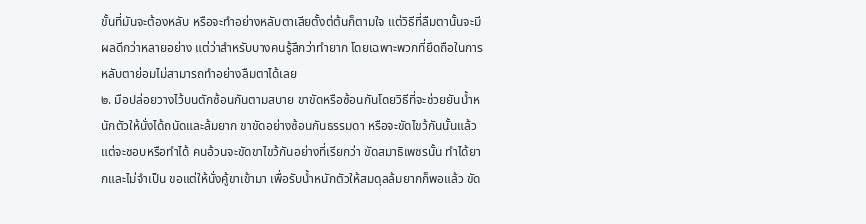ขั้นที่มันจะต้องหลับ หรือจะทำอย่างหลับตาเสียตั้งต่ต้นก็ตามใจ แต่วิธีที่ลืมตานั้นจะมีผลดีกว่าหลายอย่าง แต่ว่าสำหรับบางคนรู้สึกว่าทำยาก โดยเฉพาะพวกที่ยึดถือในการหลับตาย่อมไม่สามารถทำอย่างลืมตาได้เลย
๒. มือปล่อยวางไว้บนตักซ้อนกันตามสบาย ขาขัดหรือซ้อนกันโดยวิธีที่จะช่วยยันน้ำหนักตัวให้นั่งได้ถนัดและล้มยาก ขาขัดอย่างซ้อนกันธรรมดา หรือจะขัดไขว้กันนั้นแล้วแต่จะชอบหรือทำได้ คนอ้วนจะขัดขาไขว้กันอย่างที่เรียกว่า ขัดสมาธิเพชรนั้น ทำได้ยากและไม่จำเป็น ขอแต่ให้นั่งคู้ขาเข้ามา เพื่อรับน้ำหนักตัวให้สมดุลล้มยากก็พอแล้ว ขัด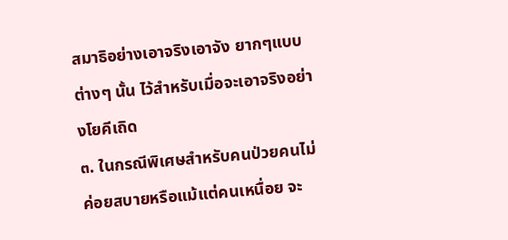สมาธิอย่างเอาจริงเอาจัง ยากๆแบบต่างๆ นั้น ไว้สำหรับเมื่อจะเอาจริงอย่างโยคีเถิด
๓. ในกรณีพิเศษสำหรับคนป่วยคนไม่ค่อยสบายหรือแม้แต่คนเหนื่อย จะ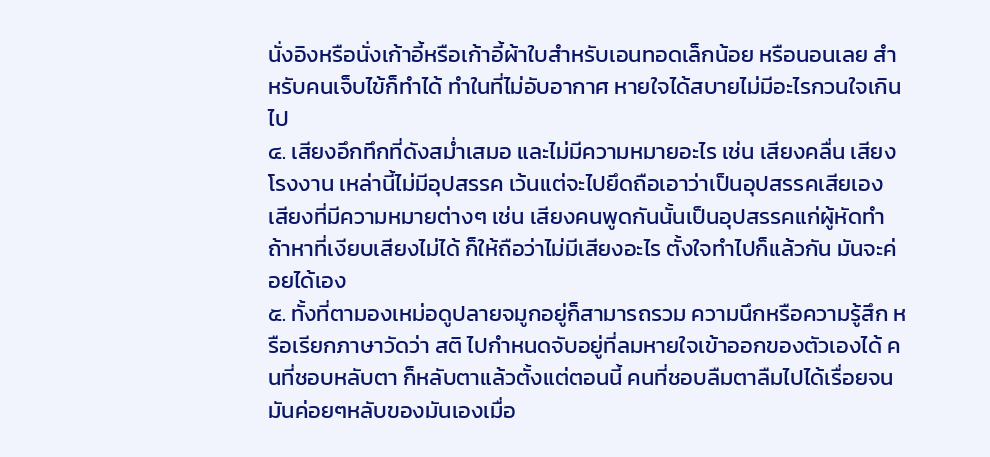นั่งอิงหรือนั่งเก้าอี้หรือเก้าอี้ผ้าใบสำหรับเอนทอดเล็กน้อย หรือนอนเลย สำหรับคนเจ็บไข้ก็ทำได้ ทำในที่ไม่อับอากาศ หายใจได้สบายไม่มีอะไรกวนใจเกินไป
๔. เสียงอึกทึกที่ดังสม่ำเสมอ และไม่มีความหมายอะไร เช่น เสียงคลื่น เสียงโรงงาน เหล่านี้ไม่มีอุปสรรค เว้นแต่จะไปยึดถือเอาว่าเป็นอุปสรรคเสียเอง เสียงที่มีความหมายต่างๆ เช่น เสียงคนพูดกันนั้นเป็นอุปสรรคแก่ผู้หัดทำ ถ้าหาที่เงียบเสียงไม่ได้ ก็ให้ถือว่าไม่มีเสียงอะไร ตั้งใจทำไปก็แล้วกัน มันจะค่อยได้เอง
๕. ทั้งที่ตามองเหม่อดูปลายจมูกอยู่ก็สามารถรวม ความนึกหรือความรู้สึก หรือเรียกภาษาวัดว่า สติ ไปกำหนดจับอยู่ที่ลมหายใจเข้าออกของตัวเองได้ คนที่ชอบหลับตา ก็หลับตาแล้วตั้งแต่ตอนนี้ คนที่ชอบลืมตาลืมไปได้เรื่อยจนมันค่อยๆหลับของมันเองเมื่อ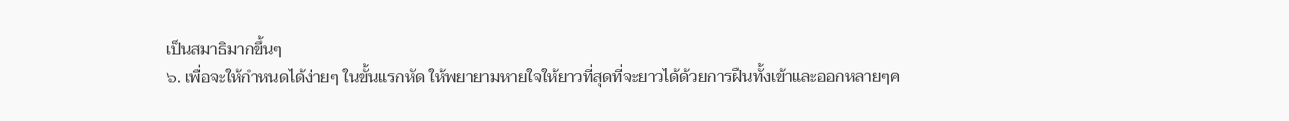เป็นสมาธิมากขึ้นๆ
๖. เพื่อจะให้กำหนดได้ง่ายๆ ในขั้นแรกหัด ให้พยายามหายใจให้ยาวที่สุดที่จะยาวได้ด้วยการฝืนทั้งเข้าและออกหลายๆค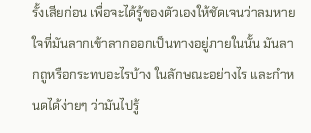รั้งเสียก่อน เพื่อจะได้รู้ของตัวเองให้ชัดเจนว่าลมหายใจที่มันลากเข้าลากออกเป็นทางอยู่ภายในนั้น มันลากถูหรือกระทบอะไรบ้าง ในลักษณะอย่างไร และกำหนดได้ง่ายๆ ว่ามันไปรู้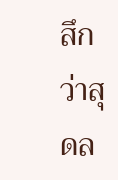สึกว่าสุดล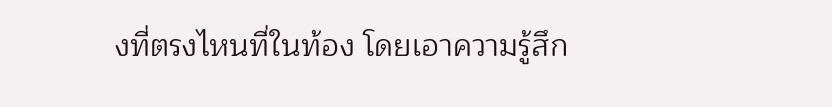งที่ตรงไหนที่ในท้อง โดยเอาความรู้สึก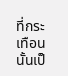ที่กระเทือนนั้นเป็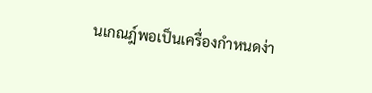นเกณฎ์พอเป็นเครื่องกำหนดง่า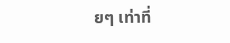ยๆ เท่าที่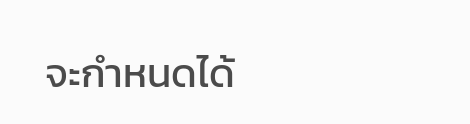จะกำหนดได้